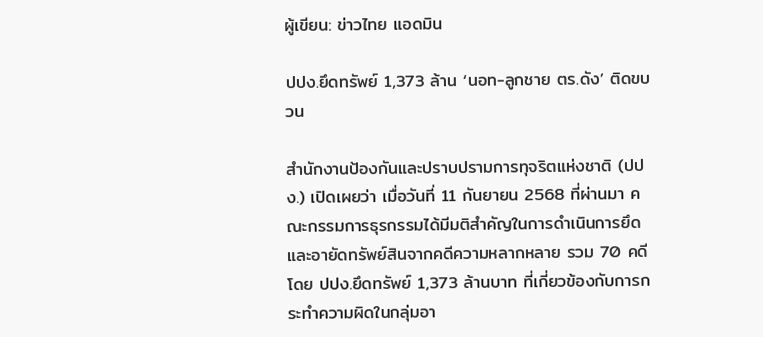ผู้เขียน: ข่าวไทย แอดมิน

ปปง.ยึดทรัพย์ 1,373 ล้าน ‘นอท-ลูกชาย ตร.ดัง’ ติดขบวน

สำนักงานป้องกันและปราบปรามการทุจริตแห่งชาติ (ปปง.) เปิดเผยว่า เมื่อวันที่ 11 กันยายน 2568 ที่ผ่านมา คณะกรรมการธุรกรรมได้มีมติสำคัญในการดำเนินการยึดและอายัดทรัพย์สินจากคดีความหลากหลาย รวม 70 คดี โดย ปปง.ยึดทรัพย์ 1,373 ล้านบาท ที่เกี่ยวข้องกับการกระทำความผิดในกลุ่มอา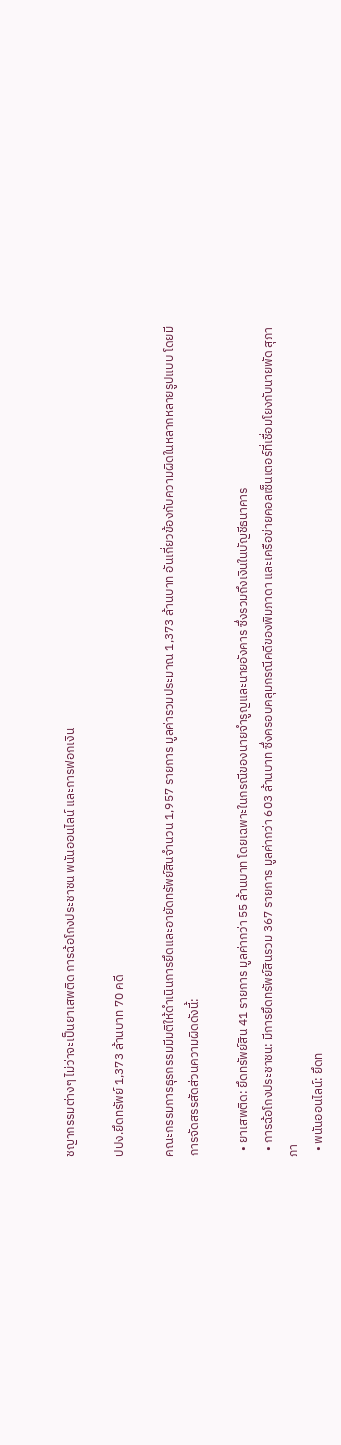ชญากรรมต่างๆ ไม่ว่าจะเป็นยาเสพติด การฉ้อโกงประชาชน พนันออนไลน์ และการฟอกเงิน

ปปง.ยึดทรัพย์ 1,373 ล้านบาท 70 คดี

คณะกรรมการธุรกรรมมีมติให้ดำเนินการยึดและอายัดทรัพย์สินจำนวน 1,957 รายการ มูลค่ารวมประมาณ 1,373 ล้านบาท อันเกี่ยวข้องกับความผิดในหลากหลายรูปแบบ โดยมีการจัดสรรสัดส่วนความผิดดังนี้:

  • ยาเสพติด: ยึดทรัพย์สิน 41 รายการ มูลค่ากว่า 55 ล้านบาท โดยเฉพาะในกรณีของนายจำรูญและนายอังคาร ซึ่งรวมถึงเงินในบัญชีธนาคาร
  • การฉ้อโกงประชาชน: มีการยึดทรัพย์สินรวม 367 รายการ มูลค่ากว่า 603 ล้านบาท ซึ่งครอบคลุมกรณีคดีของพิมภาดา และเครือข่ายคอลเซ็นเตอร์ที่เชื่อมโยงกับนายพัด สุภาภา
  • พนันออนไลน์: ยึดท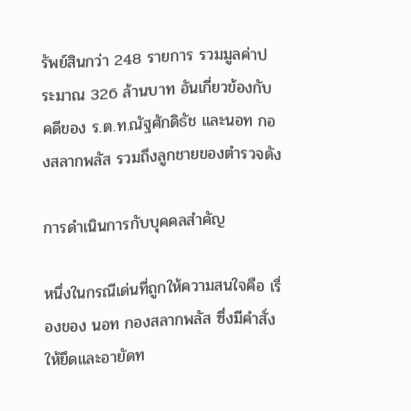รัพย์สินกว่า 248 รายการ รวมมูลค่าประมาณ 326 ล้านบาท อันเกี่ยวข้องกับคดีของ ร.ต.ท.ณัฐศักดิธัช และนอท กองสลากพลัส รวมถึงลูกชายของตำรวจดัง

การดำเนินการกับบุคคลสำคัญ

หนึ่งในกรณีเด่นที่ถูกให้ความสนใจคือ เรื่องของ นอท กองสลากพลัส ซึ่งมีคำสั่งให้ยึดและอายัดท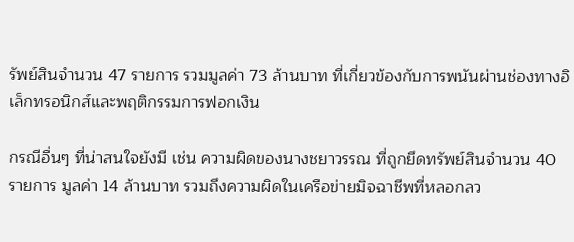รัพย์สินจำนวน 47 รายการ รวมมูลค่า 73 ล้านบาท ที่เกี่ยวข้องกับการพนันผ่านช่องทางอิเล็กทรอนิกส์และพฤติกรรมการฟอกเงิน

กรณีอื่นๆ ที่น่าสนใจยังมี เช่น ความผิดของนางชยาวรรณ ที่ถูกยึดทรัพย์สินจำนวน 40 รายการ มูลค่า 14 ล้านบาท รวมถึงความผิดในเครือข่ายมิจฉาชีพที่หลอกลว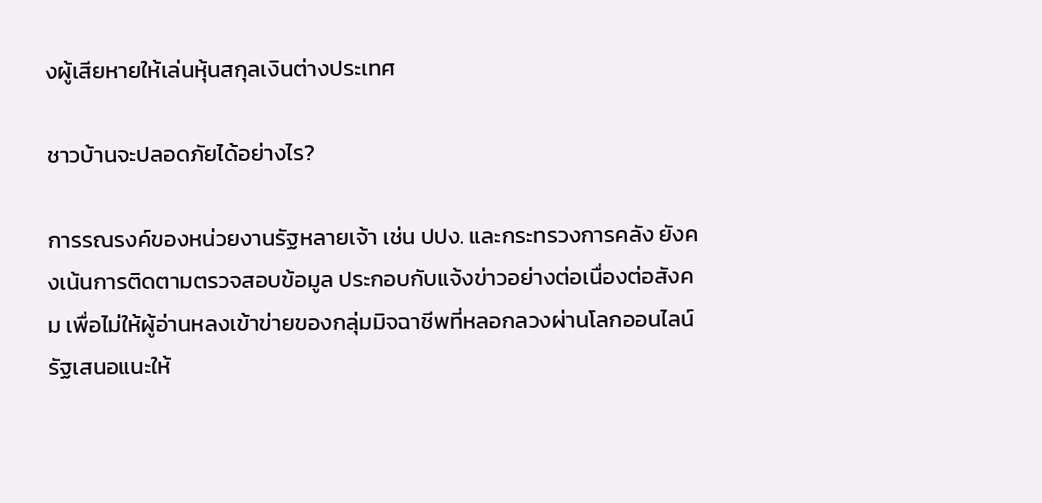งผู้เสียหายให้เล่นหุ้นสกุลเงินต่างประเทศ

ชาวบ้านจะปลอดภัยได้อย่างไร?

การรณรงค์ของหน่วยงานรัฐหลายเจ้า เช่น ปปง. และกระทรวงการคลัง ยังคงเน้นการติดตามตรวจสอบข้อมูล ประกอบกับแจ้งข่าวอย่างต่อเนื่องต่อสังคม เพื่อไม่ให้ผู้อ่านหลงเข้าข่ายของกลุ่มมิจฉาชีพที่หลอกลวงผ่านโลกออนไลน์ รัฐเสนอแนะให้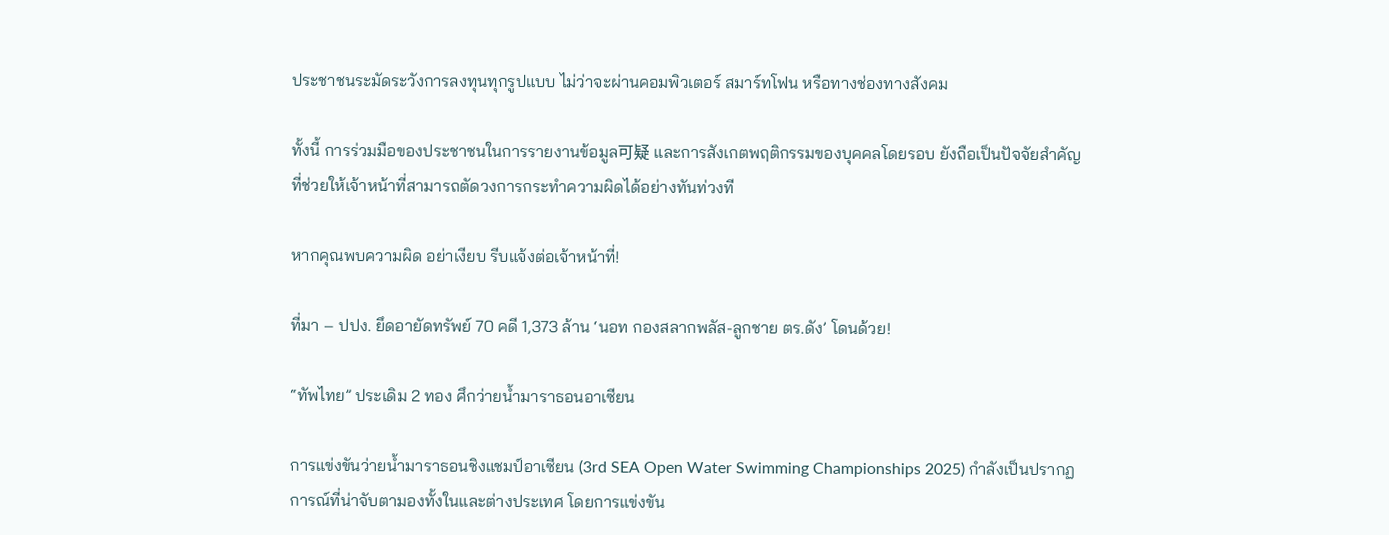ประชาชนระมัดระวังการลงทุนทุกรูปแบบ ไม่ว่าจะผ่านคอมพิวเตอร์ สมาร์ทโฟน หรือทางช่องทางสังคม

ทั้งนี้ การร่วมมือของประชาชนในการรายงานข้อมูล可疑 และการสังเกตพฤติกรรมของบุคคลโดยรอบ ยังถือเป็นปัจจัยสำคัญที่ช่วยให้เจ้าหน้าที่สามารถตัดวงการกระทำความผิดได้อย่างทันท่วงที

หากคุณพบความผิด อย่าเงียบ รีบแจ้งต่อเจ้าหน้าที่!

ที่มา – ปปง. ยึดอายัดทรัพย์ 70 คดี 1,373 ล้าน ‘นอท กองสลากพลัส-ลูกชาย ตร.ดัง’ โดนด้วย!

“ทัพไทย” ประเดิม 2 ทอง ศึกว่ายน้ำมาราธอนอาเซียน

การแข่งขันว่ายน้ำมาราธอนชิงแชมป์อาเซียน (3rd SEA Open Water Swimming Championships 2025) กำลังเป็นปรากฏการณ์ที่น่าจับตามองทั้งในและต่างประเทศ โดยการแข่งขัน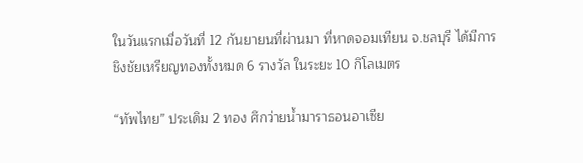ในวันแรกเมื่อวันที่ 12 กันยายนที่ผ่านมา ที่หาดจอมเทียน จ.ชลบุรี ได้มีการชิงชัยเหรียญทองทั้งหมด 6 รางวัล ในระยะ 10 กิโลเมตร

“ทัพไทย” ประเดิม 2 ทอง ศึกว่ายน้ำมาราธอนอาเซีย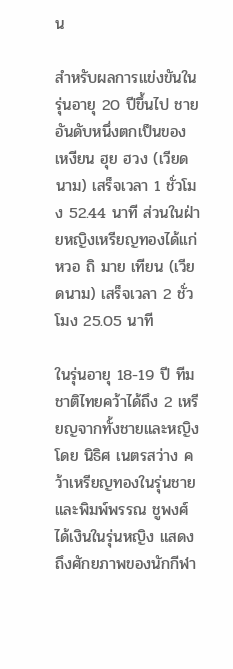น

สำหรับผลการแข่งขันในรุ่นอายุ 20 ปีขึ้นไป ชาย อันดับหนึ่งตกเป็นของ เหงียน ฮุย ฮวง (เวียดนาม) เสร็จเวลา 1 ชั่วโมง 52.44 นาที ส่วนในฝ่ายหญิงเหรียญทองได้แก่ หวอ ถิ มาย เทียน (เวียดนาม) เสร็จเวลา 2 ชั่วโมง 25.05 นาที

ในรุ่นอายุ 18-19 ปี ทีมชาติไทยคว้าได้ถึง 2 เหรียญจากทั้งชายและหญิง โดย นิธิศ เนตรสว่าง คว้าเหรียญทองในรุ่นชาย และพิมพ์พรรณ ชูพงศ์ ได้เงินในรุ่นหญิง แสดงถึงศักยภาพของนักกีฬา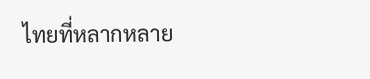ไทยที่หลากหลาย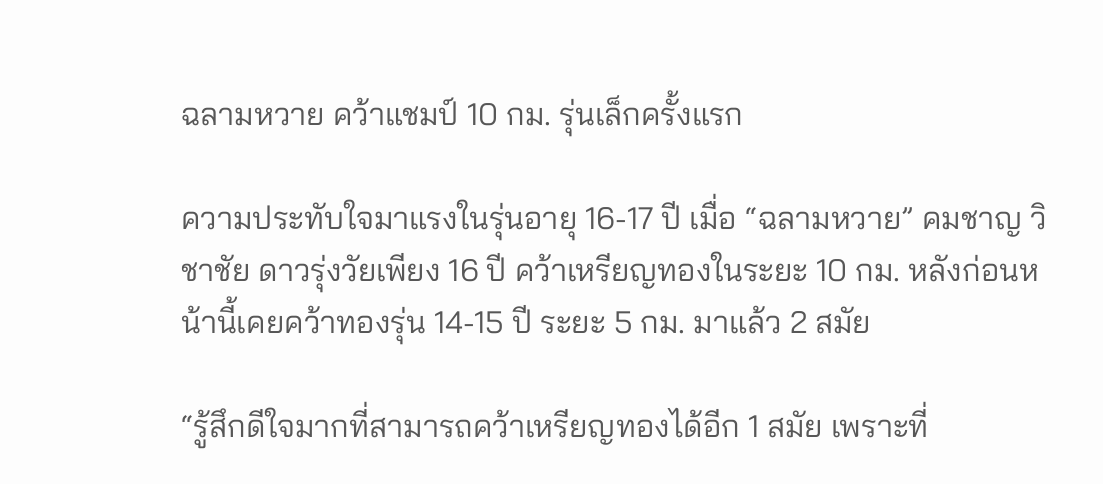ฉลามหวาย คว้าแชมป์ 10 กม. รุ่นเล็กครั้งแรก

ความประทับใจมาแรงในรุ่นอายุ 16-17 ปี เมื่อ “ฉลามหวาย” คมชาญ วิชาชัย ดาวรุ่งวัยเพียง 16 ปี คว้าเหรียญทองในระยะ 10 กม. หลังก่อนหน้านี้เคยคว้าทองรุ่น 14-15 ปี ระยะ 5 กม. มาแล้ว 2 สมัย

“รู้สึกดีใจมากที่สามารถคว้าเหรียญทองได้อีก 1 สมัย เพราะที่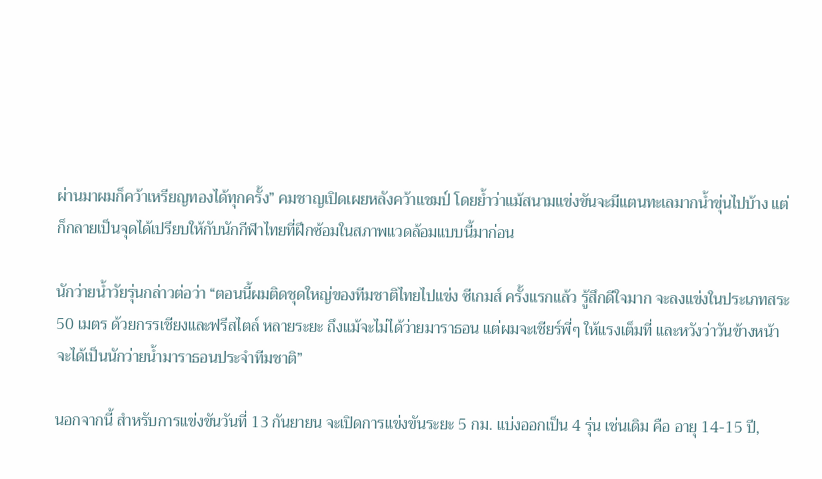ผ่านมาผมก็คว้าเหรียญทองได้ทุกครั้ง” คมชาญเปิดเผยหลังคว้าแชมป์ โดยย้ำว่าแม้สนามแข่งขันจะมีแตนทะเลมากน้ำขุ่นไปบ้าง แต่ก็กลายเป็นจุดได้เปรียบให้กับนักกีฬาไทยที่ฝึกซ้อมในสภาพแวดล้อมแบบนี้มาก่อน

นักว่ายน้ำวัยรุ่นกล่าวต่อว่า “ตอนนี้ผมติดชุดใหญ่ของทีมชาติไทยไปแข่ง ซีเกมส์ ครั้งแรกแล้ว รู้สึกดีใจมาก จะลงแข่งในประเภทสระ 50 เมตร ด้วยกรรเชียงและฟรีสไตล์ หลายระยะ ถึงแม้จะไม่ได้ว่ายมาราธอน แต่ผมจะเชียร์พี่ๆ ให้แรงเต็มที่ และหวังว่าวันข้างหน้าจะได้เป็นนักว่ายน้ำมาราธอนประจำทีมชาติ”

นอกจากนี้ สำหรับการแข่งขันวันที่ 13 กันยายน จะเปิดการแข่งขันระยะ 5 กม. แบ่งออกเป็น 4 รุ่น เช่นเดิม คือ อายุ 14-15 ปี,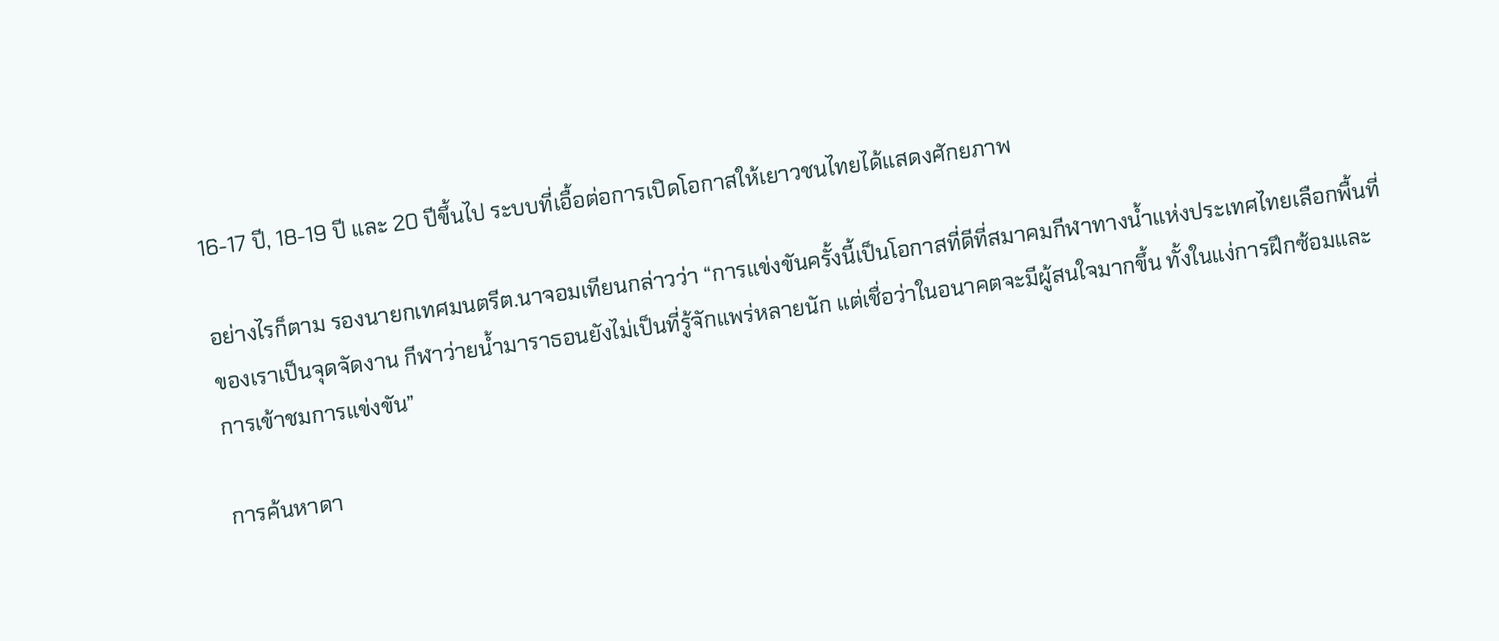16-17 ปี, 18-19 ปี และ 20 ปีขึ้นไป ระบบที่เอื้อต่อการเปิดโอกาสให้เยาวชนไทยได้แสดงศักยภาพ

อย่างไรก็ตาม รองนายกเทศมนตรีต.นาจอมเทียนกล่าวว่า “การแข่งขันครั้งนี้เป็นโอกาสที่ดีที่สมาคมกีฬาทางน้ำแห่งประเทศไทยเลือกพื้นที่ของเราเป็นจุดจัดงาน กีฬาว่ายน้ำมาราธอนยังไม่เป็นที่รู้จักแพร่หลายนัก แต่เชื่อว่าในอนาคตจะมีผู้สนใจมากขึ้น ทั้งในแง่การฝึกซ้อมและการเข้าชมการแข่งขัน”

การค้นหาดา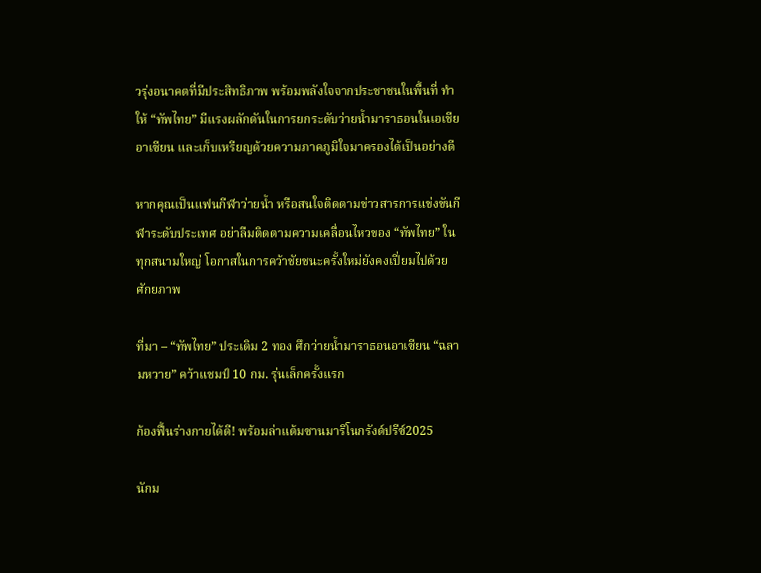วรุ่งอนาคตที่มีประสิทธิภาพ พร้อมพลังใจจากประชาชนในพื้นที่ ทำให้ “ทัพไทย” มีแรงผลักดันในการยกระดับว่ายน้ำมาราธอนในเอเชียอาเซียน และเก็บเหรียญด้วยความภาคภูมิใจมาครองได้เป็นอย่างดี

หากคุณเป็นแฟนกีฬาว่ายน้ำ หรือสนใจติดตามข่าวสารการแข่งขันกีฬาระดับประเทศ อย่าลืมติดตามความเคลื่อนไหวของ “ทัพไทย” ในทุกสนามใหญ่ โอกาสในการคว้าชัยชนะครั้งใหม่ยังคงเปี่ยมไปด้วยศักยภาพ

ที่มา – “ทัพไทย” ประเดิม 2 ทอง ศึกว่ายน้ำมาราธอนอาเซียน “ฉลามหวาย” คว้าแชมป์ 10 กม. รุ่นเล็กครั้งแรก

ก้องฟื้นร่างกายได้ดี! พร้อมล่าแต้มซานมาริโนกรังด์ปรีซ์2025

นักม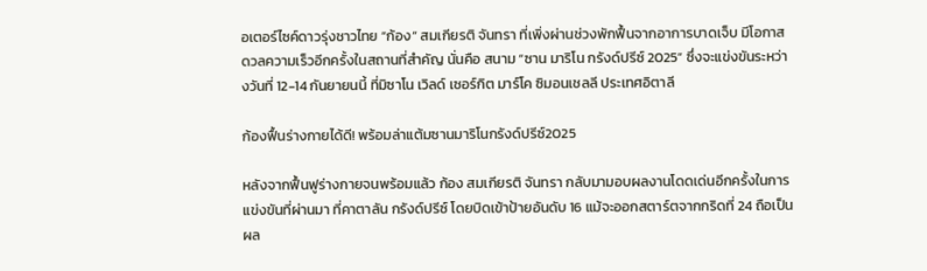อเตอร์ไซค์ดาวรุ่งชาวไทย “ก้อง” สมเกียรติ จันทรา ที่เพิ่งผ่านช่วงพักฟื้นจากอาการบาดเจ็บ มีโอกาสดวลความเร็วอีกครั้งในสถานที่สำคัญ นั่นคือ สนาม “ซาน มาริโน กรังด์ปรีซ์ 2025” ซึ่งจะแข่งขันระหว่างวันที่ 12-14 กันยายนนี้ ที่มิซาโน เวิลด์ เซอร์กิต มาร์โค ซิมอนเชลลี ประเทศอิตาลี

ก้องฟื้นร่างกายได้ดี! พร้อมล่าแต้มซานมาริโนกรังด์ปรีซ์2025

หลังจากฟื้นฟูร่างกายจนพร้อมแล้ว ก้อง สมเกียรติ จันทรา กลับมามอบผลงานโดดเด่นอีกครั้งในการแข่งขันที่ผ่านมา ที่คาตาลัน กรังด์ปรีซ์ โดยบิดเข้าป้ายอันดับ 16 แม้จะออกสตาร์ตจากกริดที่ 24 ถือเป็นผล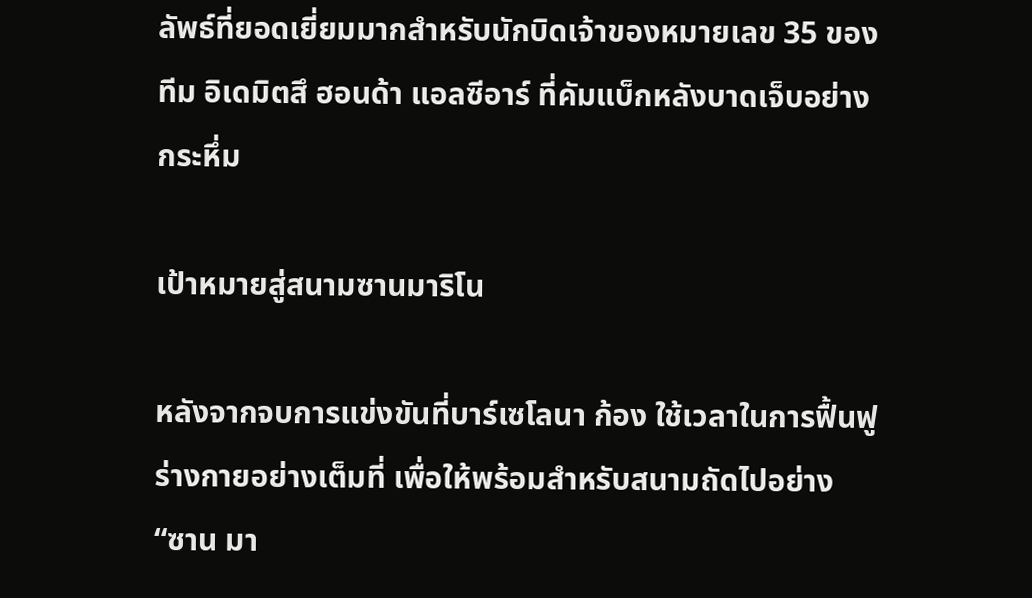ลัพธ์ที่ยอดเยี่ยมมากสำหรับนักบิดเจ้าของหมายเลข 35 ของทีม อิเดมิตสึ ฮอนด้า แอลซีอาร์ ที่คัมแบ็กหลังบาดเจ็บอย่างกระหึ่ม

เป้าหมายสู่สนามซานมาริโน

หลังจากจบการแข่งขันที่บาร์เซโลนา ก้อง ใช้เวลาในการฟื้นฟูร่างกายอย่างเต็มที่ เพื่อให้พร้อมสำหรับสนามถัดไปอย่าง “ซาน มา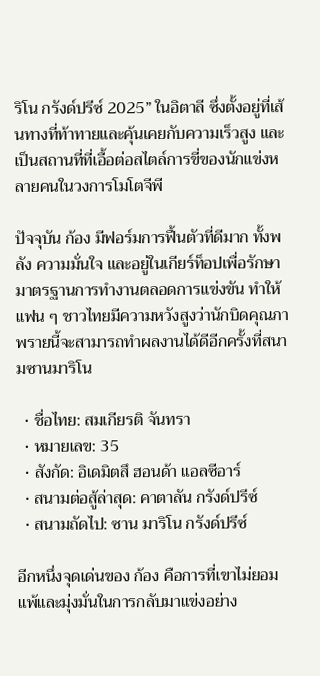ริโน กรังด์ปรีซ์ 2025” ในอิตาลี ซึ่งตั้งอยู่ที่เส้นทางที่ท้าทายและคุ้นเคยกับความเร็วสูง และเป็นสถานที่ที่เอื้อต่อสไตล์การขี่ของนักแข่งหลายคนในวงการโมโตจีพี

ปัจจุบัน ก้อง มีฟอร์มการฟื้นตัวที่ดีมาก ทั้งพลัง ความมั่นใจ และอยู่ในเกียร์ท็อปเพื่อรักษามาตรฐานการทำงานตลอดการแข่งขัน ทำให้แฟน ๆ ชาวไทยมีความหวังสูงว่านักบิดคุณภาพรายนี้จะสามารถทำผลงานได้ดีอีกครั้งที่สนามซานมาริโน

  • ชื่อไทย: สมเกียรติ จันทรา
  • หมายเลข: 35
  • สังกัด: อิเดมิตสึ ฮอนด้า แอลซีอาร์
  • สนามต่อสู้ล่าสุด: คาตาลัน กรังด์ปรีซ์
  • สนามถัดไป: ซาน มาริโน กรังด์ปรีซ์

อีกหนึ่งจุดเด่นของ ก้อง คือการที่เขาไม่ยอมแพ้และมุ่งมั่นในการกลับมาแข่งอย่าง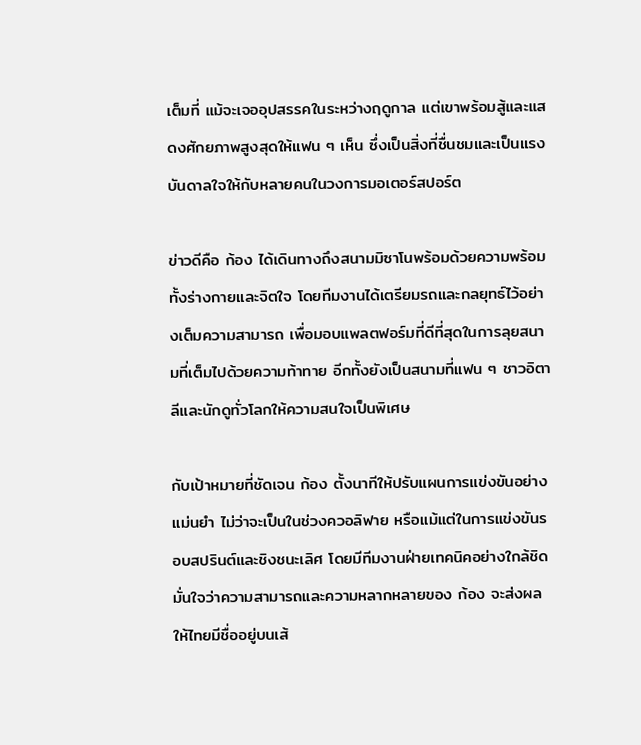เต็มที่ แม้จะเจออุปสรรคในระหว่างฤดูกาล แต่เขาพร้อมสู้และแสดงศักยภาพสูงสุดให้แฟน ๆ เห็น ซึ่งเป็นสิ่งที่ชื่นชมและเป็นแรงบันดาลใจให้กับหลายคนในวงการมอเตอร์สปอร์ต

ข่าวดีคือ ก้อง ได้เดินทางถึงสนามมิซาโนพร้อมด้วยความพร้อมทั้งร่างกายและจิตใจ โดยทีมงานได้เตรียมรถและกลยุทธ์ไว้อย่างเต็มความสามารถ เพื่อมอบแพลตฟอร์มที่ดีที่สุดในการลุยสนามที่เต็มไปด้วยความท้าทาย อีกทั้งยังเป็นสนามที่แฟน ๆ ชาวอิตาลีและนักดูทั่วโลกให้ความสนใจเป็นพิเศษ

กับเป้าหมายที่ชัดเจน ก้อง ตั้งนาทีให้ปรับแผนการแข่งขันอย่างแม่นยำ ไม่ว่าจะเป็นในช่วงควอลิฟาย หรือแม้แต่ในการแข่งขันรอบสปรินต์และชิงชนะเลิศ โดยมีทีมงานฝ่ายเทคนิคอย่างใกล้ชิด มั่นใจว่าความสามารถและความหลากหลายของ ก้อง จะส่งผลให้ไทยมีชื่ออยู่บนเส้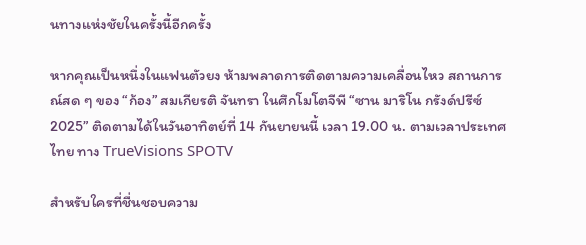นทางแห่งชัยในครั้งนี้อีกครั้ง

หากคุณเป็นหนึ่งในแฟนตัวยง ห้ามพลาดการติดตามความเคลื่อนไหว สถานการณ์สด ๆ ของ “ก้อง” สมเกียรติ จันทรา ในศึกโมโตจีพี “ซาน มาริโน กรังด์ปรีซ์ 2025” ติดตามได้ในวันอาทิตย์ที่ 14 กันยายนนี้ เวลา 19.00 น. ตามเวลาประเทศไทย ทาง TrueVisions SPOTV

สำหรับใครที่ชื่นชอบความ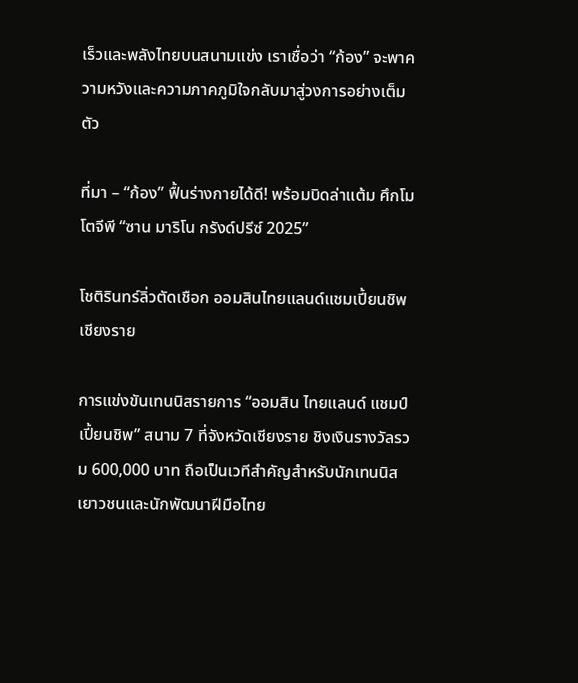เร็วและพลังไทยบนสนามแข่ง เราเชื่อว่า “ก้อง” จะพาความหวังและความภาคภูมิใจกลับมาสู่วงการอย่างเต็มตัว

ที่มา – “ก้อง” ฟื้นร่างกายได้ดี! พร้อมบิดล่าแต้ม ศึกโมโตจีพี “ซาน มาริโน กรังด์ปรีซ์ 2025”

โชติรินทร์ลิ่วตัดเชือก ออมสินไทยแลนด์แชมเปี้ยนชิพ เชียงราย

การแข่งขันเทนนิสรายการ “ออมสิน ไทยแลนด์ แชมป์เปี้ยนชิพ” สนาม 7 ที่จังหวัดเชียงราย ชิงเงินรางวัลรวม 600,000 บาท ถือเป็นเวทีสำคัญสำหรับนักเทนนิสเยาวชนและนักพัฒนาฝีมือไทย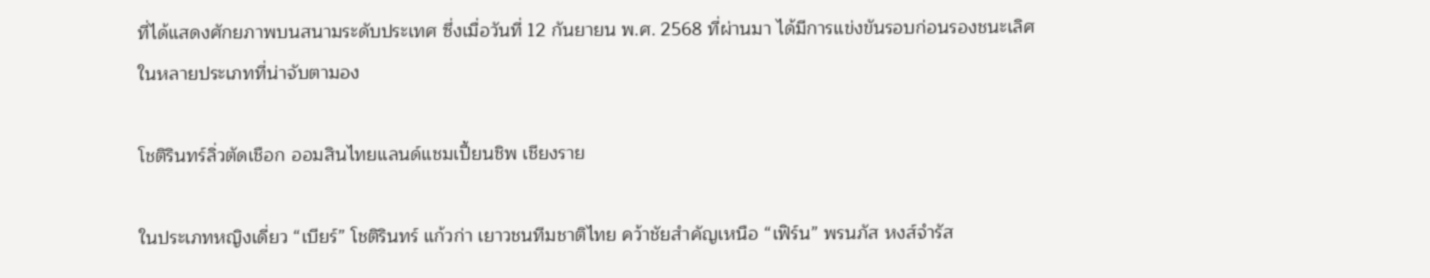ที่ได้แสดงศักยภาพบนสนามระดับประเทศ ซึ่งเมื่อวันที่ 12 กันยายน พ.ศ. 2568 ที่ผ่านมา ได้มีการแข่งขันรอบก่อนรองชนะเลิศในหลายประเภทที่น่าจับตามอง

โชติรินทร์ลิ่วตัดเชือก ออมสินไทยแลนด์แชมเปี้ยนชิพ เชียงราย

ในประเภทหญิงเดี่ยว “เบียร์” โชติรินทร์ แก้วก่า เยาวชนทีมชาติไทย คว้าชัยสำคัญเหนือ “เฟิร์น” พรนภัส หงส์จำรัส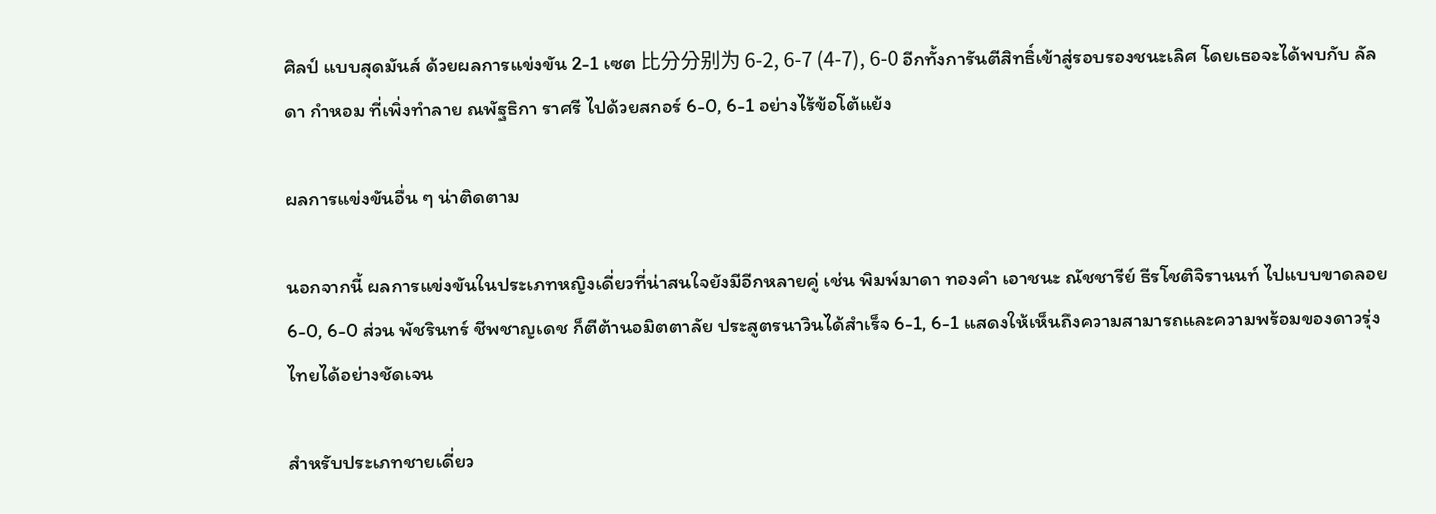ศิลป์ แบบสุดมันส์ ด้วยผลการแข่งขัน 2-1 เซต 比分分别为 6-2, 6-7 (4-7), 6-0 อีกทั้งการันตีสิทธิ์เข้าสู่รอบรองชนะเลิศ โดยเธอจะได้พบกับ ลัลดา กำหอม ที่เพิ่งทำลาย ณพัฐธิกา ราศรี ไปด้วยสกอร์ 6-0, 6-1 อย่างไร้ข้อโต้แย้ง

ผลการแข่งขันอื่น ๆ น่าติดตาม

นอกจากนี้ ผลการแข่งขันในประเภทหญิงเดี่ยวที่น่าสนใจยังมีอีกหลายคู่ เช่น พิมพ์มาดา ทองคำ เอาชนะ ณัชชารีย์ ธีรโชติจิรานนท์ ไปแบบขาดลอย 6-0, 6-0 ส่วน พัชรินทร์ ชีพชาญเดช ก็ตีต้านอมิตตาลัย ประสูตรนาวินได้สำเร็จ 6-1, 6-1 แสดงให้เห็นถึงความสามารถและความพร้อมของดาวรุ่งไทยได้อย่างชัดเจน

สำหรับประเภทชายเดี่ยว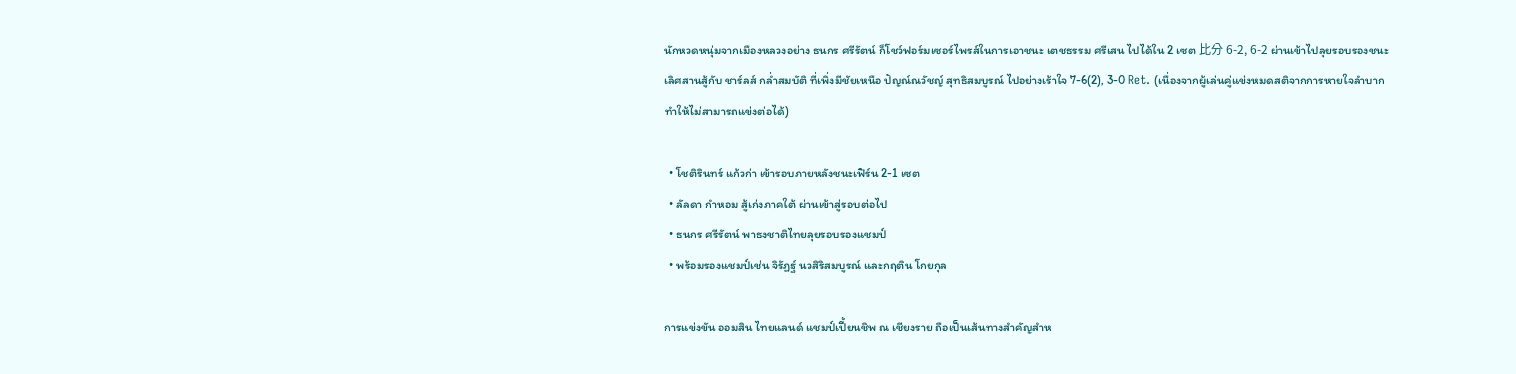นักหวดหนุ่มจากเมืองหลวงอย่าง ธนกร ศรีรัตน์ ก็โชว์ฟอร์มเซอร์ไพรส์ในการเอาชนะ เตชธรรม ศรีเสน ไปได้ใน 2 เซต 比分 6-2, 6-2 ผ่านเข้าไปลุยรอบรองชนะเลิศสานสู้กับ ชาร์ลส์ กล่ำสมบัติ ที่เพิ่งมีชัยเหนือ ปัญณ์ณวัชญ์ สุทธิสมบูรณ์ ไปอย่างเร้าใจ 7-6(2), 3-0 Ret. (เนื่องจากผู้เล่นคู่แข่งหมดสติจากการหายใจลำบาก ทำให้ไม่สามารถแข่งต่อได้)

  • โชติรินทร์ แก้วก่า เข้ารอบภายหลังชนะเฟิร์น 2-1 เซต
  • ลัลดา กำหอม สู้เก่งภาคใต้ ผ่านเข้าสู่รอบต่อไป
  • ธนกร ศรีรัตน์ พาธงชาติไทยลุยรอบรองแชมป์
  • พร้อมรองแชมป์เช่น จิรัฏฐ์ นวสิริสมบูรณ์ และกฤติน โกยกุล

การแข่งขัน ออมสิน ไทยแลนด์ แชมป์เปี้ยนชิพ ณ เชียงราย ถือเป็นเส้นทางสำคัญสำห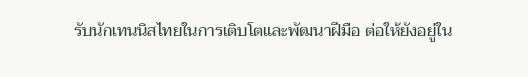รับนักเทนนิสไทยในการเติบโตและพัฒนาฝีมือ ต่อให้ยังอยู่ใน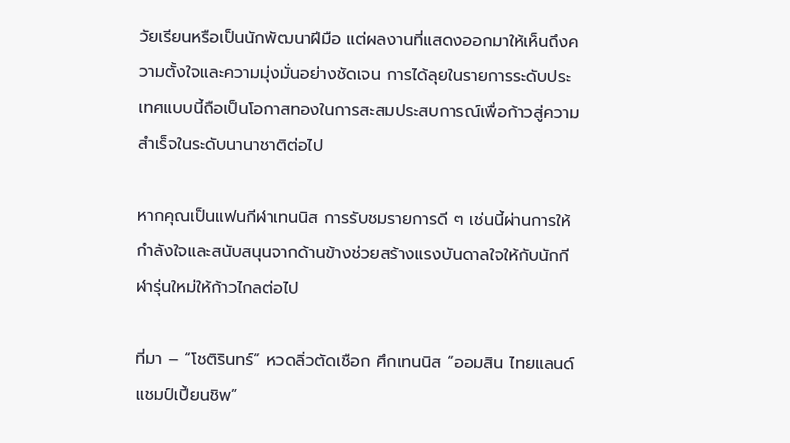วัยเรียนหรือเป็นนักพัฒนาฝีมือ แต่ผลงานที่แสดงออกมาให้เห็นถึงความตั้งใจและความมุ่งมั่นอย่างชัดเจน การได้ลุยในรายการระดับประเทศแบบนี้ถือเป็นโอกาสทองในการสะสมประสบการณ์เพื่อก้าวสู่ความสำเร็จในระดับนานาชาติต่อไป

หากคุณเป็นแฟนกีฬาเทนนิส การรับชมรายการดี ๆ เช่นนี้ผ่านการให้กำลังใจและสนับสนุนจากด้านข้างช่วยสร้างแรงบันดาลใจให้กับนักกีฬารุ่นใหม่ให้ก้าวไกลต่อไป

ที่มา – “โชติรินทร์” หวดลิ่วตัดเชือก ศึกเทนนิส “ออมสิน ไทยแลนด์ แชมป์เปี้ยนชิพ”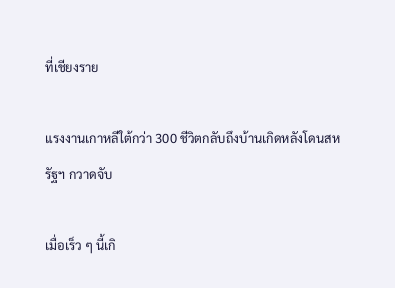ที่เชียงราย

แรงงานเกาหลีใต้กว่า 300 ชีวิตกลับถึงบ้านเกิดหลังโดนสหรัฐฯ กวาดจับ

เมื่อเร็ว ๆ นี้เกิ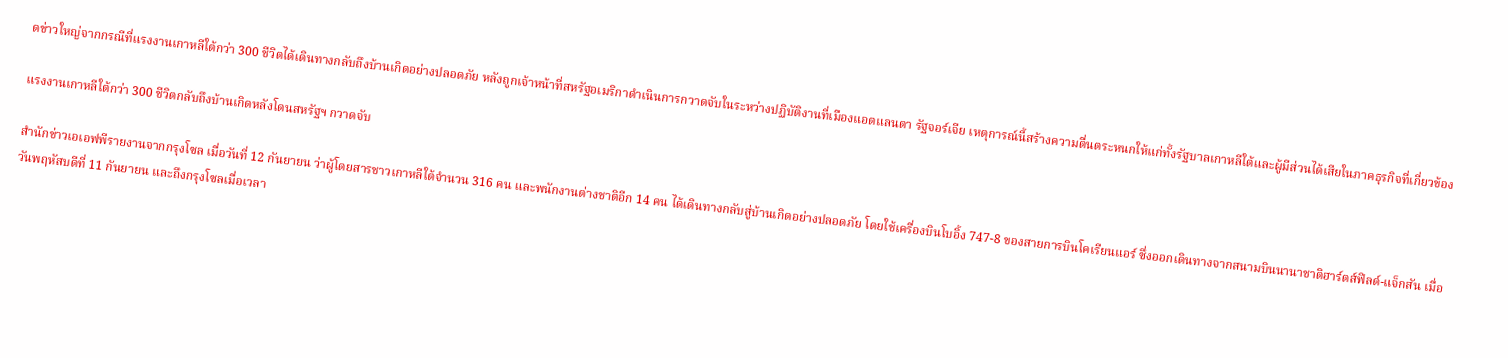ดข่าวใหญ่จากกรณีที่แรงงานเกาหลีใต้กว่า 300 ชีวิตได้เดินทางกลับถึงบ้านเกิดอย่างปลอดภัย หลังถูกเจ้าหน้าที่สหรัฐอเมริกาดำเนินการกวาดจับในระหว่างปฏิบัติงานที่เมืองแอตแลนตา รัฐจอร์เจีย เหตุการณ์นี้สร้างความตื่นตระหนกให้แก่ทั้งรัฐบาลเกาหลีใต้และผู้มีส่วนได้เสียในภาคธุรกิจที่เกี่ยวข้อง

แรงงานเกาหลีใต้กว่า 300 ชีวิตกลับถึงบ้านเกิดหลังโดนสหรัฐฯ กวาดจับ

สำนักข่าวเอเอฟพีรายงานจากกรุงโซล เมื่อวันที่ 12 กันยายน ว่าผู้โดยสารชาวเกาหลีใต้จำนวน 316 คน และพนักงานต่างชาติอีก 14 คน ได้เดินทางกลับสู่บ้านเกิดอย่างปลอดภัย โดยใช้เครื่องบินโบอิ้ง 747-8 ของสายการบินโคเรียนแอร์ ซึ่งออกเดินทางจากสนามบินนานาชาติฮาร์ตส์ฟิลด์-แจ็กสัน เมื่อวันพฤหัสบดีที่ 11 กันยายน และถึงกรุงโซลเมื่อเวลา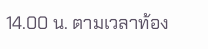14.00 น. ตามเวลาท้อง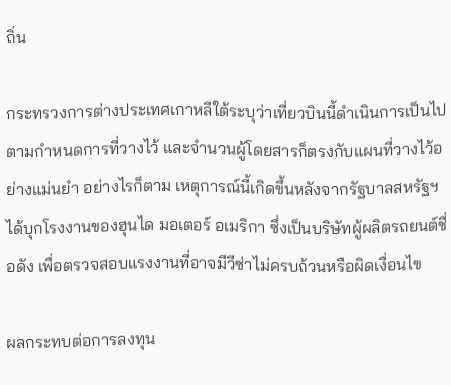ถิ่น

กระทรวงการต่างประเทศเกาหลีใต้ระบุว่าเที่ยวบินนี้ดำเนินการเป็นไปตามกำหนดการที่วางไว้ และจำนวนผู้โดยสารก็ตรงกับแผนที่วางไว้อย่างแม่นยำ อย่างไรก็ตาม เหตุการณ์นี้เกิดขึ้นหลังจากรัฐบาลสหรัฐฯ ได้บุกโรงงานของฮุนได มอเตอร์ อเมริกา ซึ่งเป็นบริษัทผู้ผลิตรถยนต์ชื่อดัง เพื่อตรวจสอบแรงงานที่อาจมีวีซ่าไม่ครบถ้วนหรือผิดเงื่อนไข

ผลกระทบต่อการลงทุน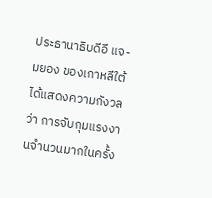ประธานาธิบดีอี แจ-มยอง ของเกาหลีใต้ได้แสดงความกังวลว่า การจับกุมแรงงานจำนวนมากในครั้ง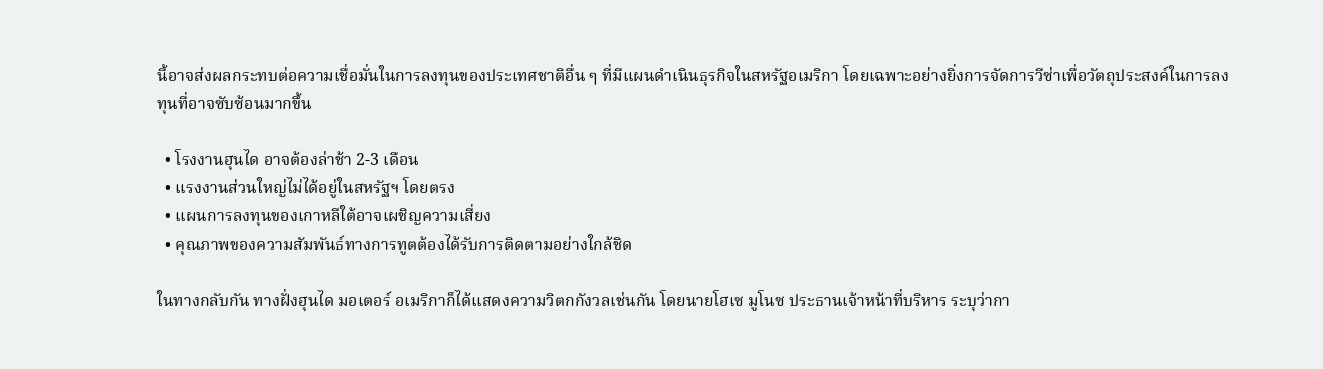นี้อาจส่งผลกระทบต่อความเชื่อมั่นในการลงทุนของประเทศชาติอื่น ๆ ที่มีแผนดำเนินธุรกิจในสหรัฐอเมริกา โดยเฉพาะอย่างยิ่งการจัดการวีซ่าเพื่อวัตถุประสงค์ในการลงทุนที่อาจซับซ้อนมากขึ้น

  • โรงงานฮุนได อาจต้องล่าช้า 2-3 เดือน
  • แรงงานส่วนใหญ่ไม่ได้อยู่ในสหรัฐฯ โดยตรง
  • แผนการลงทุนของเกาหลีใต้อาจเผชิญความเสี่ยง
  • คุณภาพของความสัมพันธ์ทางการทูตต้องได้รับการติดตามอย่างใกล้ชิด

ในทางกลับกัน ทางฝั่งฮุนได มอเตอร์ อเมริกาก็ได้แสดงความวิตกกังวลเช่นกัน โดยนายโฮเซ มูโนซ ประธานเจ้าหน้าที่บริหาร ระบุว่ากา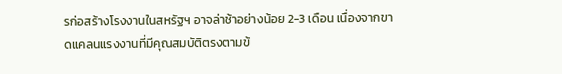รก่อสร้างโรงงานในสหรัฐฯ อาจล่าช้าอย่างน้อย 2-3 เดือน เนื่องจากขาดแคลนแรงงานที่มีคุณสมบัติตรงตามข้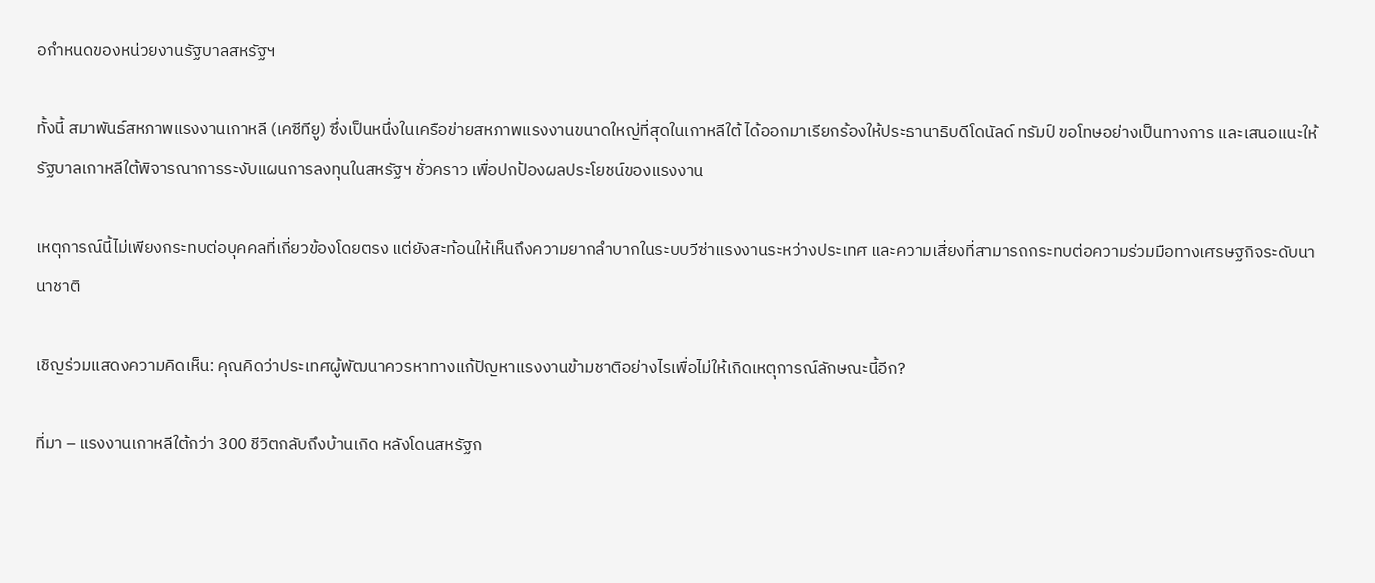อกำหนดของหน่วยงานรัฐบาลสหรัฐฯ

ทั้งนี้ สมาพันธ์สหภาพแรงงานเกาหลี (เคซีทียู) ซึ่งเป็นหนึ่งในเครือข่ายสหภาพแรงงานขนาดใหญ่ที่สุดในเกาหลีใต้ ได้ออกมาเรียกร้องให้ประธานาธิบดีโดนัลด์ ทรัมป์ ขอโทษอย่างเป็นทางการ และเสนอแนะให้รัฐบาลเกาหลีใต้พิจารณาการระงับแผนการลงทุนในสหรัฐฯ ชั่วคราว เพื่อปกป้องผลประโยชน์ของแรงงาน

เหตุการณ์นี้ไม่เพียงกระทบต่อบุคคลที่เกี่ยวข้องโดยตรง แต่ยังสะท้อนให้เห็นถึงความยากลำบากในระบบวีซ่าแรงงานระหว่างประเทศ และความเสี่ยงที่สามารถกระทบต่อความร่วมมือทางเศรษฐกิจระดับนานาชาติ

เชิญร่วมแสดงความคิดเห็น: คุณคิดว่าประเทศผู้พัฒนาควรหาทางแก้ปัญหาแรงงานข้ามชาติอย่างไรเพื่อไม่ให้เกิดเหตุการณ์ลักษณะนี้อีก?

ที่มา – แรงงานเกาหลีใต้กว่า 300 ชีวิตกลับถึงบ้านเกิด หลังโดนสหรัฐก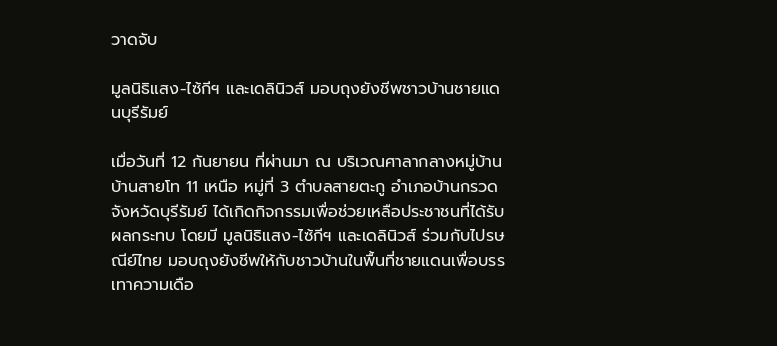วาดจับ

มูลนิธิแสง-ไซ้กีฯ และเดลินิวส์ มอบถุงยังชีพชาวบ้านชายแดนบุรีรัมย์

เมื่อวันที่ 12 กันยายน ที่ผ่านมา ณ บริเวณศาลากลางหมู่บ้าน บ้านสายโท 11 เหนือ หมู่ที่ 3 ตำบลสายตะกู อำเภอบ้านกรวด จังหวัดบุรีรัมย์ ได้เกิดกิจกรรมเพื่อช่วยเหลือประชาชนที่ได้รับผลกระทบ โดยมี มูลนิธิแสง-ไซ้กีฯ และเดลินิวส์ ร่วมกับไปรษณีย์ไทย มอบถุงยังชีพให้กับชาวบ้านในพื้นที่ชายแดนเพื่อบรรเทาความเดือ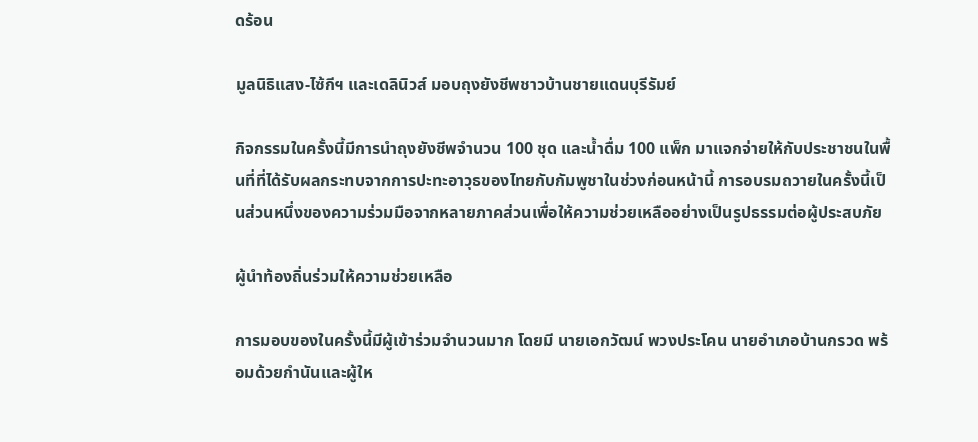ดร้อน

มูลนิธิแสง-ไซ้กีฯ และเดลินิวส์ มอบถุงยังชีพชาวบ้านชายแดนบุรีรัมย์

กิจกรรมในครั้งนี้มีการนำถุงยังชีพจำนวน 100 ชุด และน้ำดื่ม 100 แพ็ก มาแจกจ่ายให้กับประชาชนในพื้นที่ที่ได้รับผลกระทบจากการปะทะอาวุธของไทยกับกัมพูชาในช่วงก่อนหน้านี้ การอบรมถวายในครั้งนี้เป็นส่วนหนึ่งของความร่วมมือจากหลายภาคส่วนเพื่อให้ความช่วยเหลืออย่างเป็นรูปธรรมต่อผู้ประสบภัย

ผู้นำท้องถิ่นร่วมให้ความช่วยเหลือ

การมอบของในครั้งนี้มีผู้เข้าร่วมจำนวนมาก โดยมี นายเอกวัฒน์ พวงประโคน นายอำเภอบ้านกรวด พร้อมด้วยกำนันและผู้ให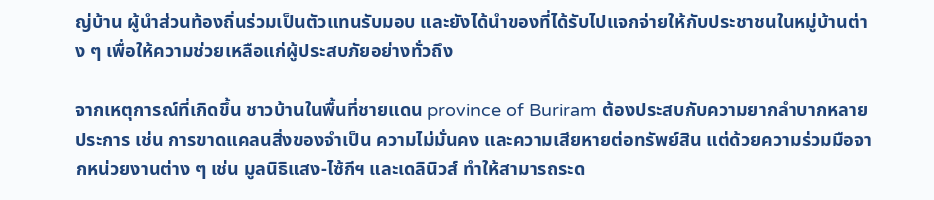ญ่บ้าน ผู้นำส่วนท้องถิ่นร่วมเป็นตัวแทนรับมอบ และยังได้นำของที่ได้รับไปแจกจ่ายให้กับประชาชนในหมู่บ้านต่าง ๆ เพื่อให้ความช่วยเหลือแก่ผู้ประสบภัยอย่างทั่วถึง

จากเหตุการณ์ที่เกิดขึ้น ชาวบ้านในพื้นที่ชายแดน province of Buriram ต้องประสบกับความยากลำบากหลายประการ เช่น การขาดแคลนสิ่งของจำเป็น ความไม่มั่นคง และความเสียหายต่อทรัพย์สิน แต่ด้วยความร่วมมือจากหน่วยงานต่าง ๆ เช่น มูลนิธิแสง-ไซ้กีฯ และเดลินิวส์ ทำให้สามารถระด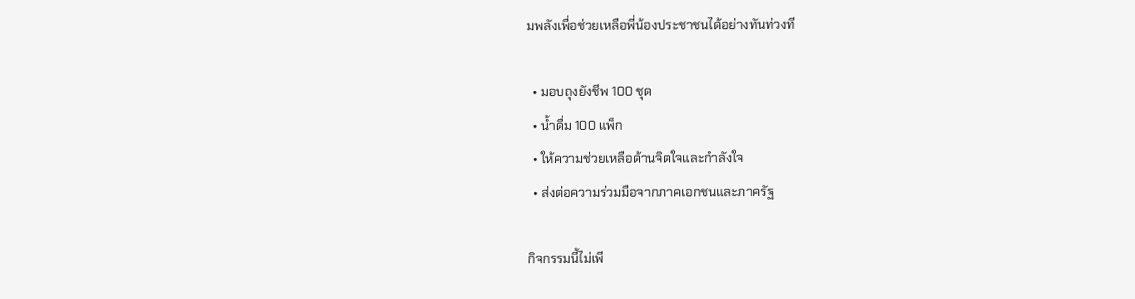มพลังเพื่อช่วยเหลือพี่น้องประชาชนได้อย่างทันท่วงที

  • มอบถุงยังชีพ 100 ชุด
  • น้ำดื่ม 100 แพ็ก
  • ให้ความช่วยเหลือด้านจิตใจและกำลังใจ
  • ส่งต่อความร่วมมือจากภาคเอกชนและภาครัฐ

กิจกรรมนี้ไม่เพี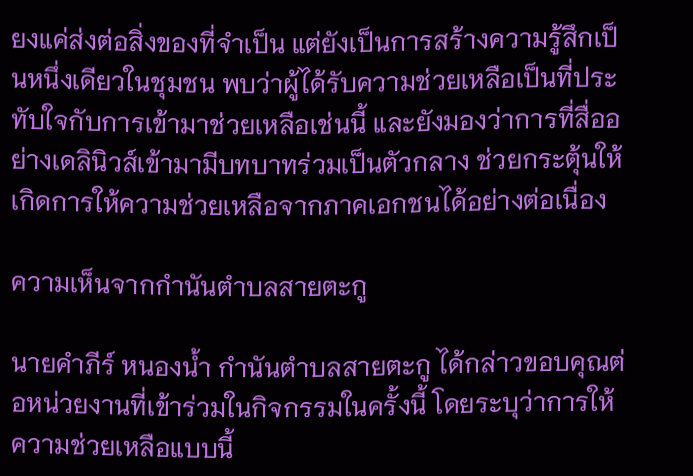ยงแค่ส่งต่อสิ่งของที่จำเป็น แต่ยังเป็นการสร้างความรู้สึกเป็นหนึ่งเดียวในชุมชน พบว่าผู้ได้รับความช่วยเหลือเป็นที่ประทับใจกับการเข้ามาช่วยเหลือเช่นนี้ และยังมองว่าการที่สื่ออย่างเดลินิวส์เข้ามามีบทบาทร่วมเป็นตัวกลาง ช่วยกระตุ้นให้เกิดการให้ความช่วยเหลือจากภาคเอกชนได้อย่างต่อเนื่อง

ความเห็นจากกำนันตำบลสายตะกู

นายคำภีร์ หนองน้ำ กำนันตำบลสายตะกู ได้กล่าวขอบคุณต่อหน่วยงานที่เข้าร่วมในกิจกรรมในครั้งนี้ โดยระบุว่าการให้ความช่วยเหลือแบบนี้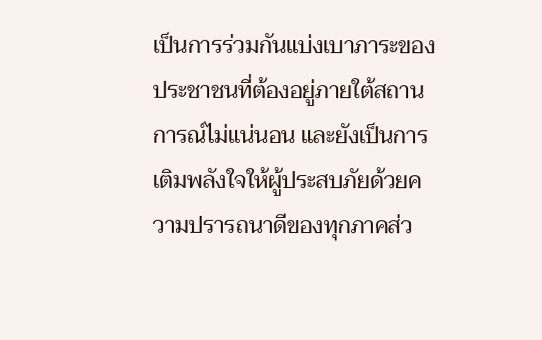เป็นการร่วมกันแบ่งเบาภาระของประชาชนที่ต้องอยู่ภายใต้สถานการณ์ไม่แน่นอน และยังเป็นการเติมพลังใจให้ผู้ประสบภัยด้วยความปรารถนาดีของทุกภาคส่ว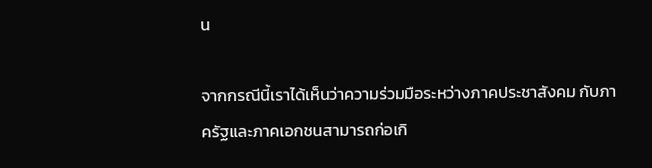น

จากกรณีนี้เราได้เห็นว่าความร่วมมือระหว่างภาคประชาสังคม กับภาครัฐและภาคเอกชนสามารถก่อเกิ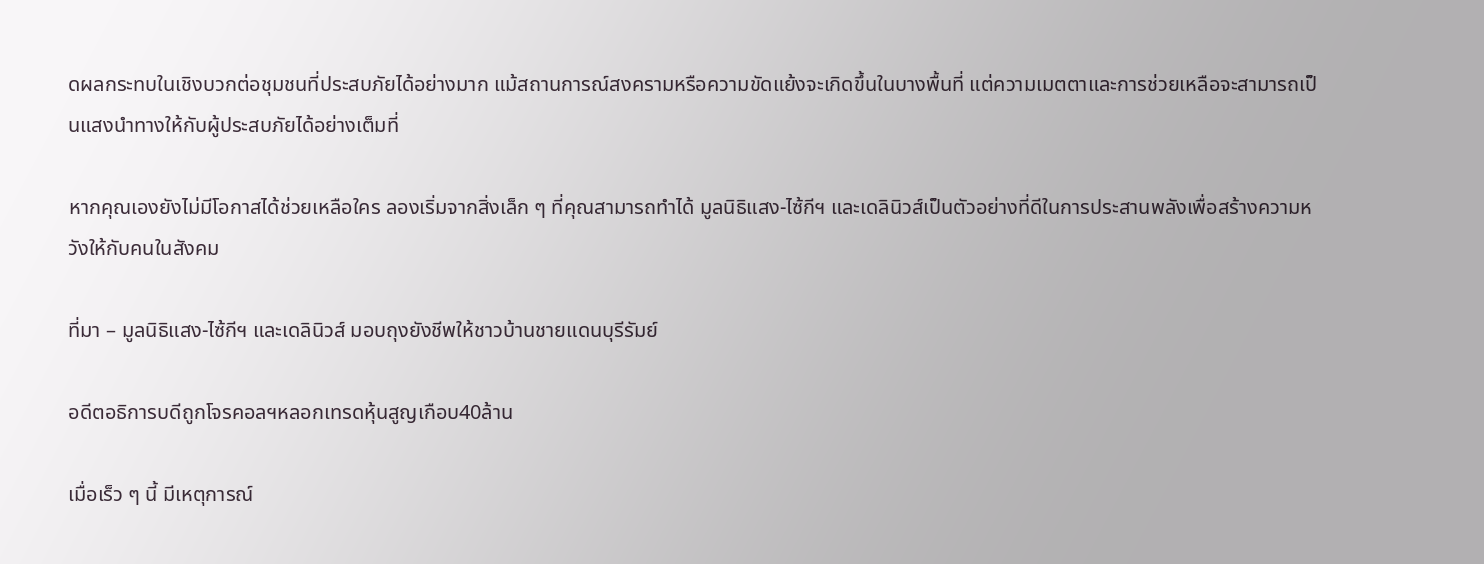ดผลกระทบในเชิงบวกต่อชุมชนที่ประสบภัยได้อย่างมาก แม้สถานการณ์สงครามหรือความขัดแย้งจะเกิดขึ้นในบางพื้นที่ แต่ความเมตตาและการช่วยเหลือจะสามารถเป็นแสงนำทางให้กับผู้ประสบภัยได้อย่างเต็มที่

หากคุณเองยังไม่มีโอกาสได้ช่วยเหลือใคร ลองเริ่มจากสิ่งเล็ก ๆ ที่คุณสามารถทำได้ มูลนิธิแสง-ไซ้กีฯ และเดลินิวส์เป็นตัวอย่างที่ดีในการประสานพลังเพื่อสร้างความหวังให้กับคนในสังคม

ที่มา – มูลนิธิแสง-ไซ้กีฯ และเดลินิวส์ มอบถุงยังชีพให้ชาวบ้านชายแดนบุรีรัมย์

อดีตอธิการบดีถูกโจรคอลฯหลอกเทรดหุ้นสูญเกือบ40ล้าน

เมื่อเร็ว ๆ นี้ มีเหตุการณ์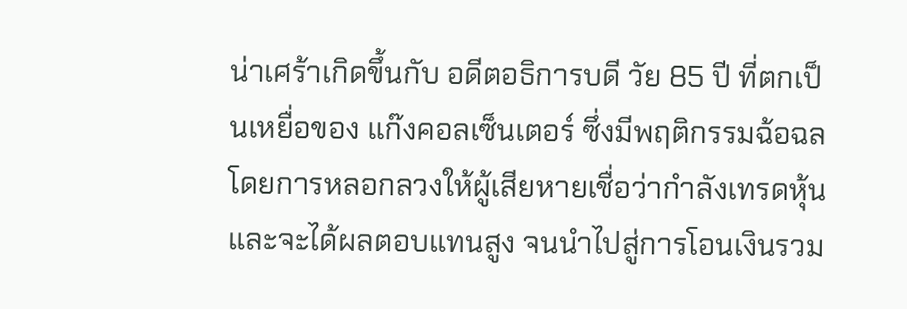น่าเศร้าเกิดขึ้นกับ อดีตอธิการบดี วัย 85 ปี ที่ตกเป็นเหยื่อของ แก๊งคอลเซ็นเตอร์ ซึ่งมีพฤติกรรมฉ้อฉลโดยการหลอกลวงให้ผู้เสียหายเชื่อว่ากำลังเทรดหุ้นและจะได้ผลตอบแทนสูง จนนำไปสู่การโอนเงินรวม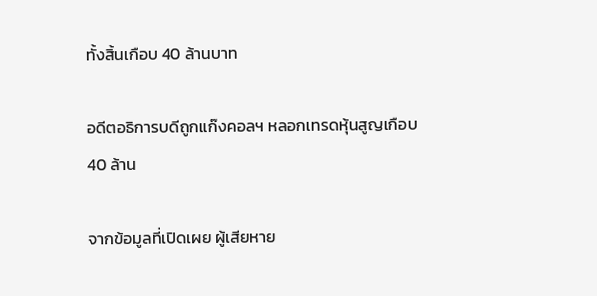ทั้งสิ้นเกือบ 40 ล้านบาท

อดีตอธิการบดีถูกแก๊งคอลฯ หลอกเทรดหุ้นสูญเกือบ 40 ล้าน

จากข้อมูลที่เปิดเผย ผู้เสียหาย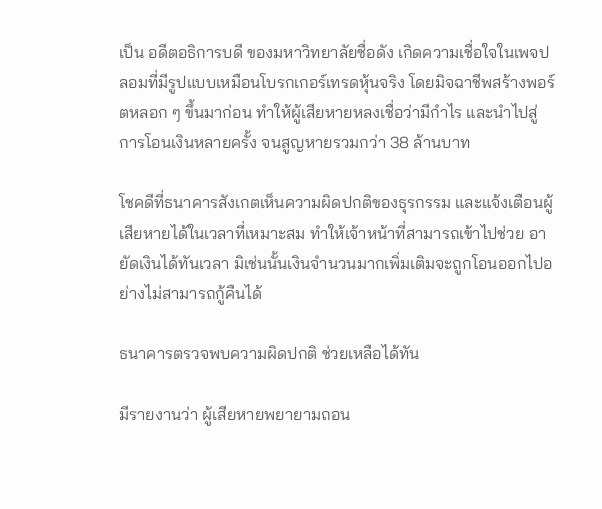เป็น อดีตอธิการบดี ของมหาวิทยาลัยชื่อดัง เกิดความเชื่อใจในเพจปลอมที่มีรูปแบบเหมือนโบรกเกอร์เทรดหุ้นจริง โดยมิจฉาชีพสร้างพอร์ตหลอก ๆ ขึ้นมาก่อน ทำให้ผู้เสียหายหลงเชื่อว่ามีกำไร และนำไปสู่การโอนเงินหลายครั้ง จนสูญหายรวมกว่า 38 ล้านบาท

โชคดีที่ธนาคารสังเกตเห็นความผิดปกติของธุรกรรม และแจ้งเตือนผู้เสียหายได้ในเวลาที่เหมาะสม ทำให้เจ้าหน้าที่สามารถเข้าไปช่วย อายัดเงินได้ทันเวลา มิเช่นนั้นเงินจำนวนมากเพิ่มเติมจะถูกโอนออกไปอย่างไม่สามารถกู้คืนได้

ธนาคารตรวจพบความผิดปกติ ช่วยเหลือได้ทัน

มีรายงานว่า ผู้เสียหายพยายามถอน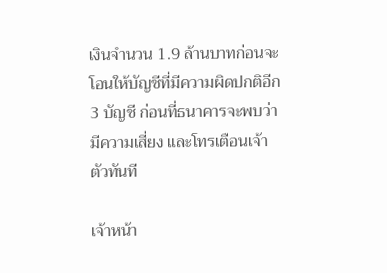เงินจำนวน 1.9 ล้านบาทก่อนจะโอนให้บัญชีที่มีความผิดปกติอีก 3 บัญชี ก่อนที่ธนาคารจะพบว่ามีความเสี่ยง และโทรเตือนเจ้าตัวทันที

เจ้าหน้า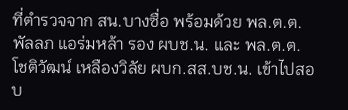ที่ตำรวจจาก สน.บางซื่อ พร้อมด้วย พล.ต.ต.พัลลภ แอร่มหล้า รอง ผบช.น. และ พล.ต.ต.โชติวัฒน์ เหลืองวิลัย ผบก.สส.บช.น. เข้าไปสอบ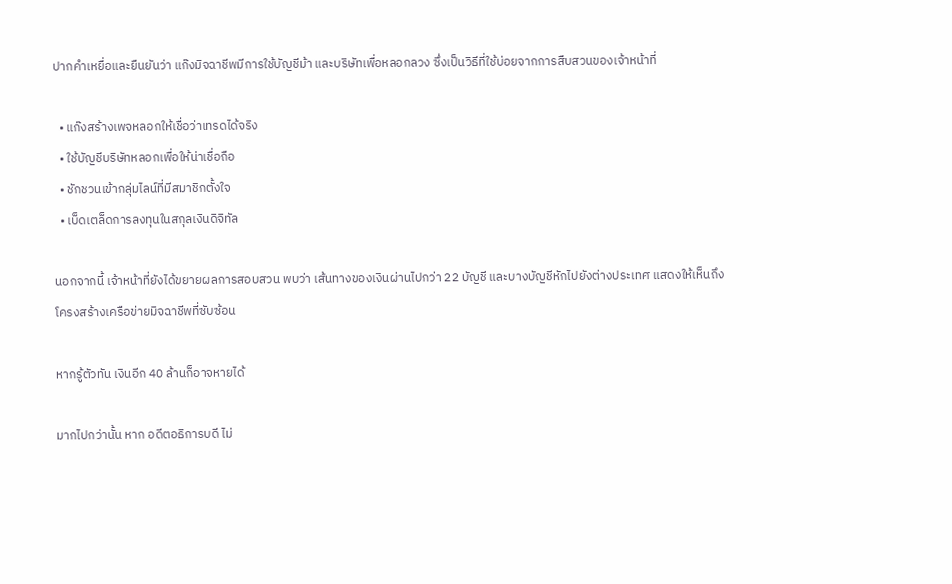ปากคำเหยื่อและยืนยันว่า แก๊งมิจฉาชีพมีการใช้บัญชีม้า และบริษัทเพื่อหลอกลวง ซึ่งเป็นวิธีที่ใช้บ่อยจากการสืบสวนของเจ้าหน้าที่

  • แก๊งสร้างเพจหลอกให้เชื่อว่าเทรดได้จริง
  • ใช้บัญชีบริษัทหลอกเพื่อให้น่าเชื่อถือ
  • ชักชวนเข้ากลุ่มไลน์ที่มีสมาชิกตั้งใจ
  • เบ็ดเตล็ดการลงทุนในสกุลเงินดิจิทัล

นอกจากนี้ เจ้าหน้าที่ยังได้ขยายผลการสอบสวน พบว่า เส้นทางของเงินผ่านไปกว่า 22 บัญชี และบางบัญชีหักไปยังต่างประเทศ แสดงให้เห็นถึงโครงสร้างเครือข่ายมิจฉาชีพที่ซับซ้อน

หากรู้ตัวทัน เงินอีก 40 ล้านก็อาจหายได้

มากไปกว่านั้น หาก อดีตอธิการบดี ไม่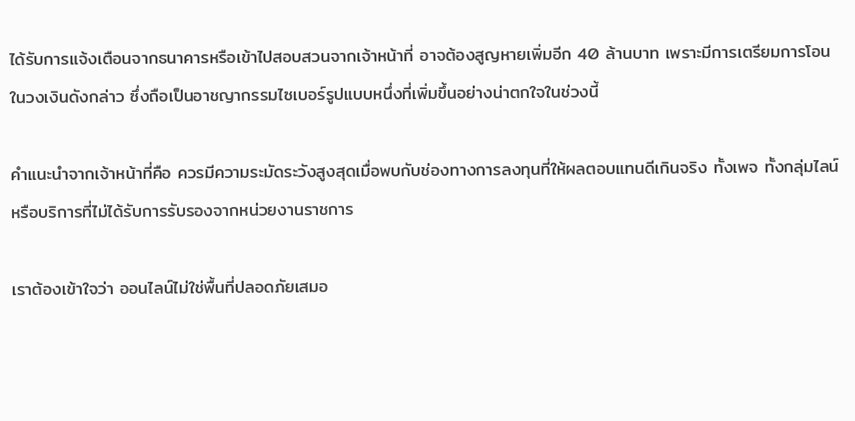ได้รับการแจ้งเตือนจากธนาคารหรือเข้าไปสอบสวนจากเจ้าหน้าที่ อาจต้องสูญหายเพิ่มอีก 40 ล้านบาท เพราะมีการเตรียมการโอนในวงเงินดังกล่าว ซึ่งถือเป็นอาชญากรรมไซเบอร์รูปแบบหนึ่งที่เพิ่มขึ้นอย่างน่าตกใจในช่วงนี้

คำแนะนำจากเจ้าหน้าที่คือ ควรมีความระมัดระวังสูงสุดเมื่อพบกับช่องทางการลงทุนที่ให้ผลตอบแทนดีเกินจริง ทั้งเพจ ทั้งกลุ่มไลน์ หรือบริการที่ไม่ได้รับการรับรองจากหน่วยงานราชการ

เราต้องเข้าใจว่า ออนไลน์ไม่ใช่พื้นที่ปลอดภัยเสมอ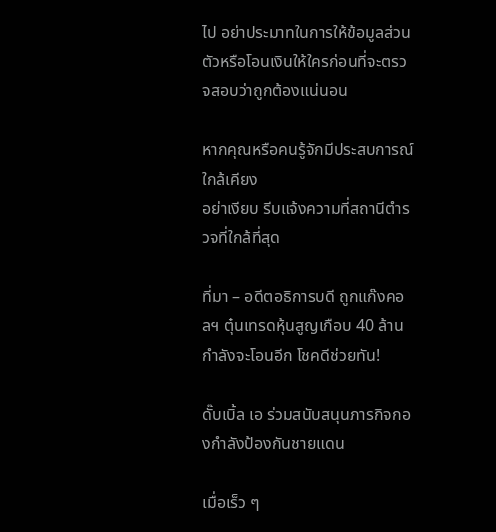ไป อย่าประมาทในการให้ข้อมูลส่วนตัวหรือโอนเงินให้ใครก่อนที่จะตรวจสอบว่าถูกต้องแน่นอน

หากคุณหรือคนรู้จักมีประสบการณ์ใกล้เคียง
อย่าเงียบ รีบแจ้งความที่สถานีตำรวจที่ใกล้ที่สุด

ที่มา – อดีตอธิการบดี ถูกแก๊งคอลฯ ตุ๋นเทรดหุ้นสูญเกือบ 40 ล้าน กำลังจะโอนอีก โชคดีช่วยทัน!

ดั๊บเบิ้ล เอ ร่วมสนับสนุนภารกิจกองกำลังป้องกันชายแดน

เมื่อเร็ว ๆ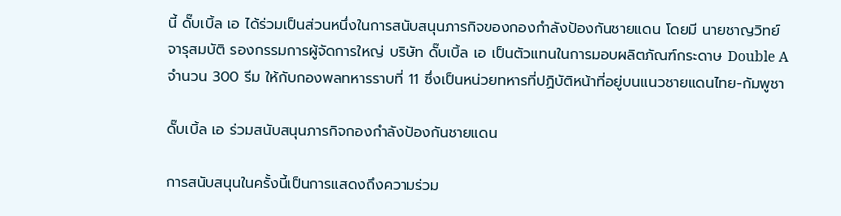นี้ ดั๊บเบิ้ล เอ ได้ร่วมเป็นส่วนหนึ่งในการสนับสนุนภารกิจของกองกำลังป้องกันชายแดน โดยมี นายชาญวิทย์ จารุสมบัติ รองกรรมการผู้จัดการใหญ่ บริษัท ดั๊บเบิ้ล เอ เป็นตัวแทนในการมอบผลิตภัณฑ์กระดาษ Double A จำนวน 300 รีม ให้กับกองพลทหารราบที่ 11 ซึ่งเป็นหน่วยทหารที่ปฏิบัติหน้าที่อยู่บนแนวชายแดนไทย-กัมพูชา

ดั๊บเบิ้ล เอ ร่วมสนับสนุนภารกิจกองกำลังป้องกันชายแดน

การสนับสนุนในครั้งนี้เป็นการแสดงถึงความร่วม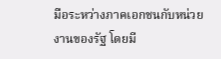มือระหว่างภาคเอกชนกับหน่วยงานของรัฐ โดยมี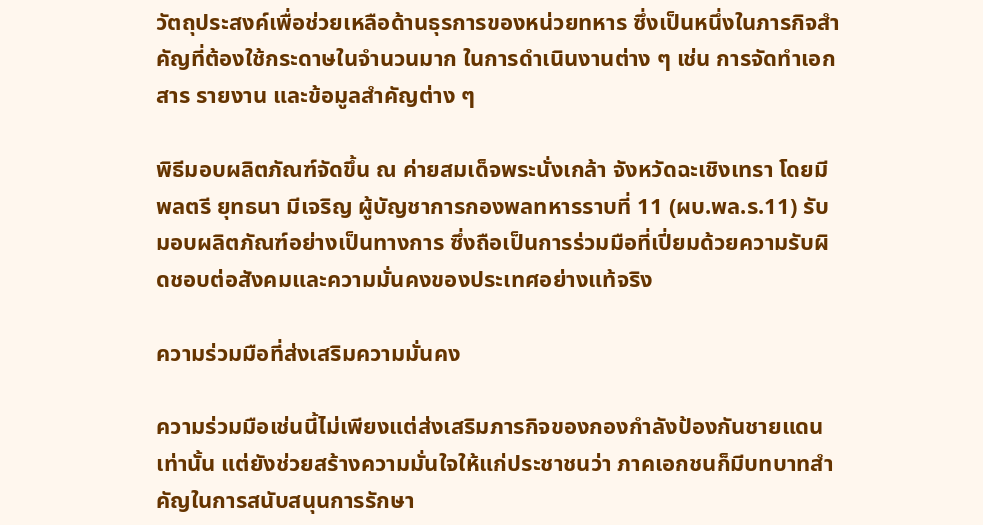วัตถุประสงค์เพื่อช่วยเหลือด้านธุรการของหน่วยทหาร ซึ่งเป็นหนึ่งในภารกิจสำคัญที่ต้องใช้กระดาษในจำนวนมาก ในการดำเนินงานต่าง ๆ เช่น การจัดทำเอกสาร รายงาน และข้อมูลสำคัญต่าง ๆ

พิธีมอบผลิตภัณฑ์จัดขึ้น ณ ค่ายสมเด็จพระนั่งเกล้า จังหวัดฉะเชิงเทรา โดยมี พลตรี ยุทธนา มีเจริญ ผู้บัญชาการกองพลทหารราบที่ 11 (ผบ.พล.ร.11) รับมอบผลิตภัณฑ์อย่างเป็นทางการ ซึ่งถือเป็นการร่วมมือที่เปี่ยมด้วยความรับผิดชอบต่อสังคมและความมั่นคงของประเทศอย่างแท้จริง

ความร่วมมือที่ส่งเสริมความมั่นคง

ความร่วมมือเช่นนี้ไม่เพียงแต่ส่งเสริมภารกิจของกองกำลังป้องกันชายแดนเท่านั้น แต่ยังช่วยสร้างความมั่นใจให้แก่ประชาชนว่า ภาคเอกชนก็มีบทบาทสำคัญในการสนับสนุนการรักษา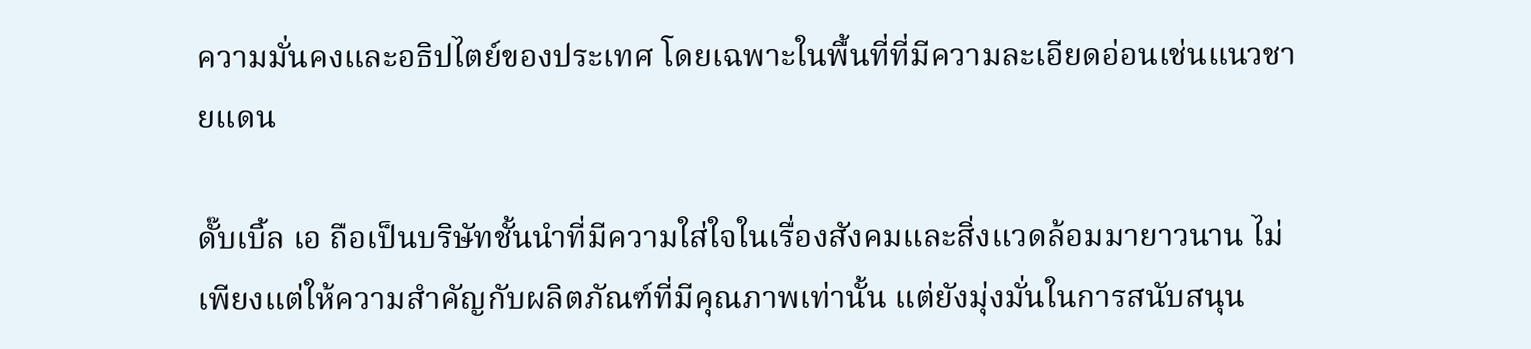ความมั่นคงและอธิปไตย์ของประเทศ โดยเฉพาะในพื้นที่ที่มีความละเอียดอ่อนเช่นแนวชายแดน

ดั๊บเบิ้ล เอ ถือเป็นบริษัทชั้นนำที่มีความใส่ใจในเรื่องสังคมและสิ่งแวดล้อมมายาวนาน ไม่เพียงแต่ให้ความสำคัญกับผลิตภัณฑ์ที่มีคุณภาพเท่านั้น แต่ยังมุ่งมั่นในการสนับสนุน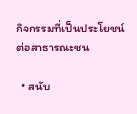กิจกรรมที่เป็นประโยชน์ต่อสาธารณะชน

  • สนับ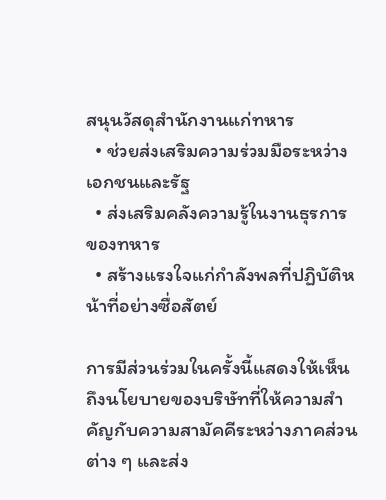สนุนวัสดุสำนักงานแก่ทหาร
  • ช่วยส่งเสริมความร่วมมือระหว่างเอกชนและรัฐ
  • ส่งเสริมคลังความรู้ในงานธุรการของทหาร
  • สร้างแรงใจแก่กำลังพลที่ปฏิบัติหน้าที่อย่างซื่อสัตย์

การมีส่วนร่วมในครั้งนี้แสดงให้เห็นถึงนโยบายของบริษัทที่ให้ความสำคัญกับความสามัคคีระหว่างภาคส่วนต่าง ๆ และส่ง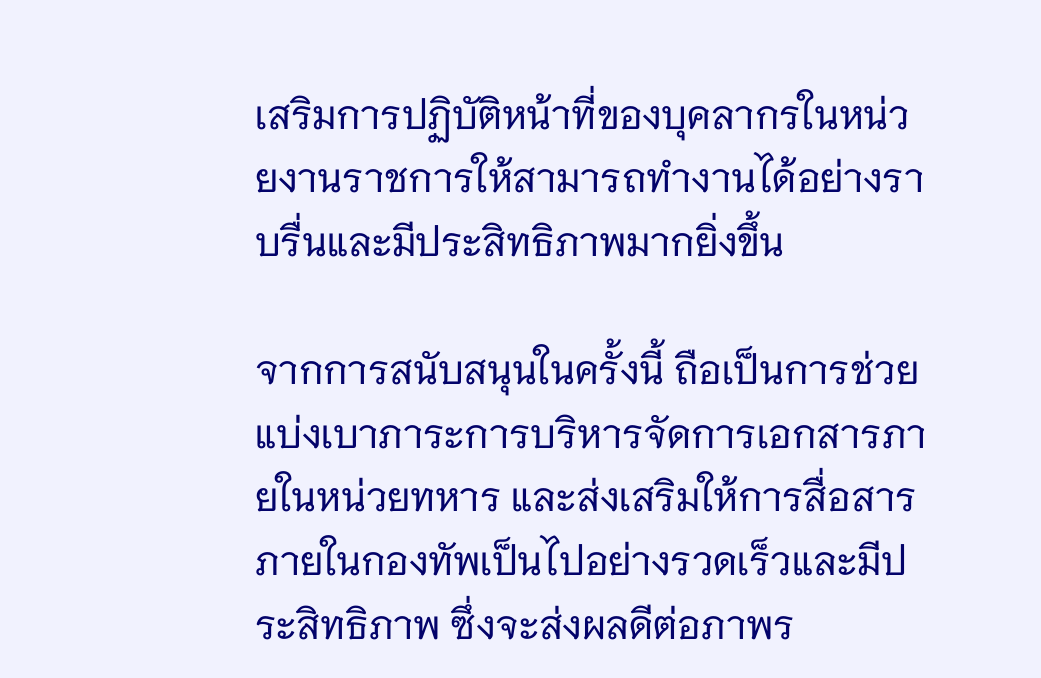เสริมการปฏิบัติหน้าที่ของบุคลากรในหน่วยงานราชการให้สามารถทำงานได้อย่างราบรื่นและมีประสิทธิภาพมากยิ่งขึ้น

จากการสนับสนุนในครั้งนี้ ถือเป็นการช่วยแบ่งเบาภาระการบริหารจัดการเอกสารภายในหน่วยทหาร และส่งเสริมให้การสื่อสารภายในกองทัพเป็นไปอย่างรวดเร็วและมีประสิทธิภาพ ซึ่งจะส่งผลดีต่อภาพร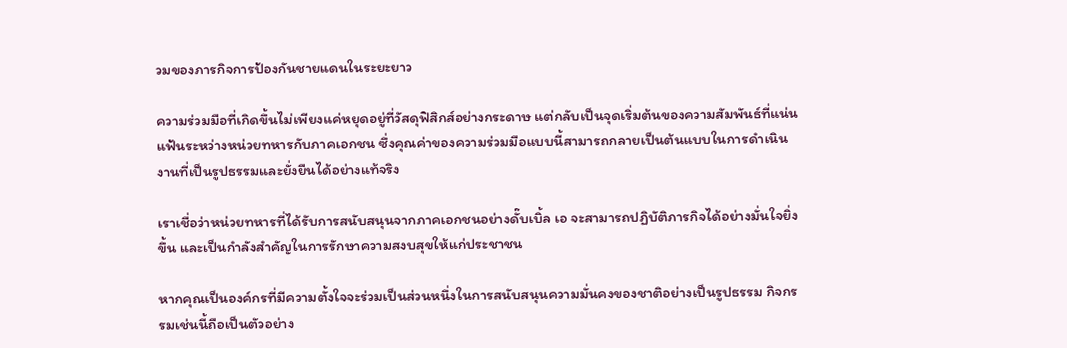วมของภารกิจการป้องกันชายแดนในระยะยาว

ความร่วมมือที่เกิดขึ้นไม่เพียงแค่หยุดอยู่ที่วัสดุฟิสิกส์อย่างกระดาษ แต่กลับเป็นจุดเริ่มต้นของความสัมพันธ์ที่แน่นแฟ้นระหว่างหน่วยทหารกับภาคเอกชน ซึ่งคุณค่าของความร่วมมือแบบนี้สามารถกลายเป็นต้นแบบในการดำเนินงานที่เป็นรูปธรรมและยั่งยืนได้อย่างแท้จริง

เราเชื่อว่าหน่วยทหารที่ได้รับการสนับสนุนจากภาคเอกชนอย่างดั๊บเบิ้ล เอ จะสามารถปฏิบัติภารกิจได้อย่างมั่นใจยิ่งขึ้น และเป็นกำลังสำคัญในการรักษาความสงบสุขให้แก่ประชาชน

หากคุณเป็นองค์กรที่มีความตั้งใจจะร่วมเป็นส่วนหนึ่งในการสนับสนุนความมั่นคงของชาติอย่างเป็นรูปธรรม กิจกรรมเช่นนี้ถือเป็นตัวอย่าง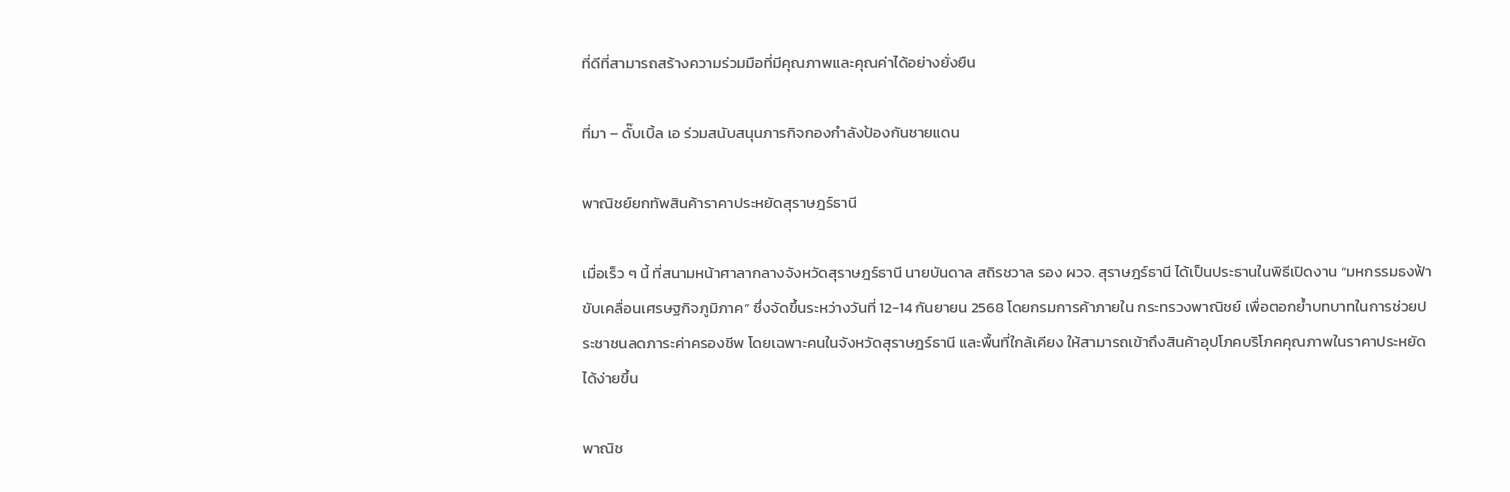ที่ดีที่สามารถสร้างความร่วมมือที่มีคุณภาพและคุณค่าได้อย่างยั่งยืน

ที่มา – ดั๊บเบิ้ล เอ ร่วมสนับสนุนภารกิจกองกำลังป้องกันชายแดน

พาณิชย์ยกทัพสินค้าราคาประหยัดสุราษฎร์ธานี

เมื่อเร็ว ๆ นี้ ที่สนามหน้าศาลากลางจังหวัดสุราษฎร์ธานี นายบันดาล สถิรชวาล รอง ผวจ. สุราษฎร์ธานี ได้เป็นประธานในพิธีเปิดงาน “มหกรรมธงฟ้าขับเคลื่อนเศรษฐกิจภูมิภาค” ซึ่งจัดขึ้นระหว่างวันที่ 12-14 กันยายน 2568 โดยกรมการค้าภายใน กระทรวงพาณิชย์ เพื่อตอกย้ำบทบาทในการช่วยประชาชนลดภาระค่าครองชีพ โดยเฉพาะคนในจังหวัดสุราษฎร์ธานี และพื้นที่ใกล้เคียง ให้สามารถเข้าถึงสินค้าอุปโภคบริโภคคุณภาพในราคาประหยัดได้ง่ายขึ้น

พาณิช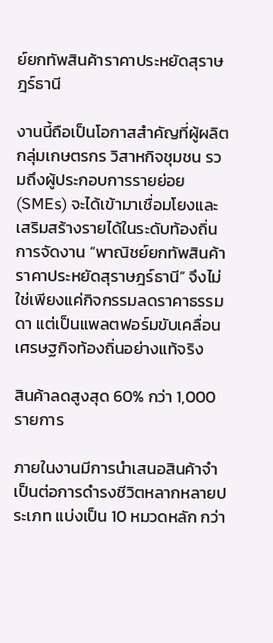ย์ยกทัพสินค้าราคาประหยัดสุราษฎร์ธานี

งานนี้ถือเป็นโอกาสสำคัญที่ผู้ผลิต กลุ่มเกษตรกร วิสาหกิจชุมชน รวมถึงผู้ประกอบการรายย่อย (SMEs) จะได้เข้ามาเชื่อมโยงและเสริมสร้างรายได้ในระดับท้องถิ่น การจัดงาน “พาณิชย์ยกทัพสินค้าราคาประหยัดสุราษฎร์ธานี” จึงไม่ใช่เพียงแค่กิจกรรมลดราคาธรรมดา แต่เป็นแพลตฟอร์มขับเคลื่อนเศรษฐกิจท้องถิ่นอย่างแท้จริง

สินค้าลดสูงสุด 60% กว่า 1,000 รายการ

ภายในงานมีการนำเสนอสินค้าจำเป็นต่อการดำรงชีวิตหลากหลายประเภท แบ่งเป็น 10 หมวดหลัก กว่า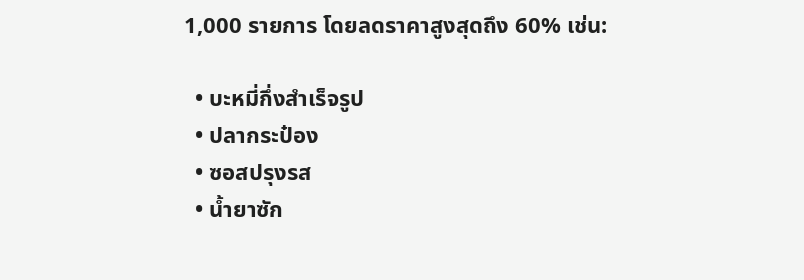1,000 รายการ โดยลดราคาสูงสุดถึง 60% เช่น:

  • บะหมี่กึ่งสำเร็จรูป
  • ปลากระป๋อง
  • ซอสปรุงรส
  • น้ำยาซัก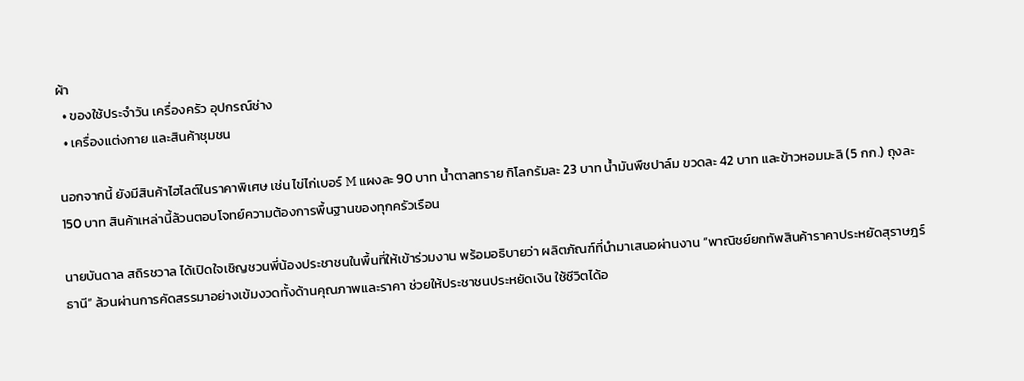ผ้า
  • ของใช้ประจำวัน เครื่องครัว อุปกรณ์ช่าง
  • เครื่องแต่งกาย และสินค้าชุมชน

นอกจากนี้ ยังมีสินค้าไฮไลต์ในราคาพิเศษ เช่น ไข่ไก่เบอร์ M แผงละ 90 บาท น้ำตาลทราย กิโลกรัมละ 23 บาท น้ำมันพืชปาล์ม ขวดละ 42 บาท และข้าวหอมมะลิ (5 กก.) ถุงละ 150 บาท สินค้าเหล่านี้ล้วนตอบโจทย์ความต้องการพื้นฐานของทุกครัวเรือน

นายบันดาล สถิรชวาล ได้เปิดใจเชิญชวนพี่น้องประชาชนในพื้นที่ให้เข้าร่วมงาน พร้อมอธิบายว่า ผลิตภัณฑ์ที่นำมาเสนอผ่านงาน “พาณิชย์ยกทัพสินค้าราคาประหยัดสุราษฎร์ธานี” ล้วนผ่านการคัดสรรมาอย่างเข้มงวดทั้งด้านคุณภาพและราคา ช่วยให้ประชาชนประหยัดเงิน ใช้ชีวิตได้อ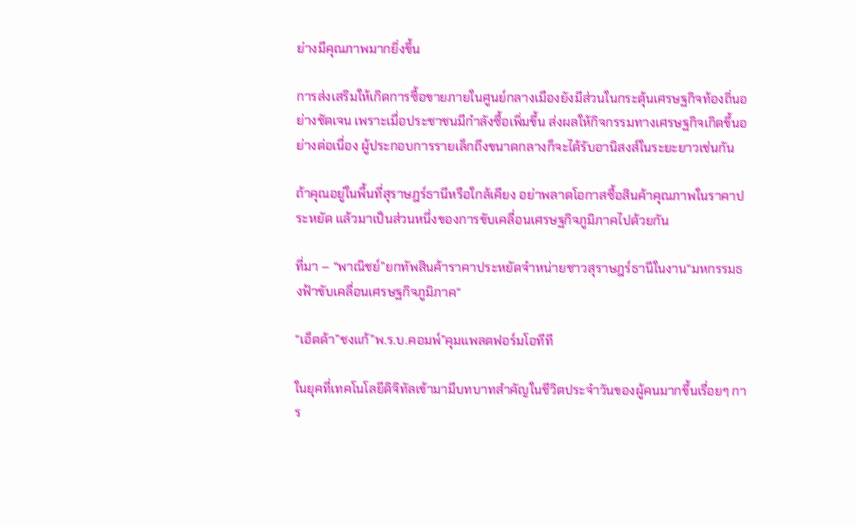ย่างมีคุณภาพมากยิ่งขึ้น

การส่งเสริมให้เกิดการซื้อขายภายในศูนย์กลางเมืองยังมีส่วนในกระตุ้นเศรษฐกิจท้องถิ่นอย่างชัดเจน เพราะเมื่อประชาชนมีกำลังซื้อเพิ่มขึ้น ส่งผลให้กิจกรรมทางเศรษฐกิจเกิดขึ้นอย่างต่อเนื่อง ผู้ประกอบการรายเล็กถึงขนาดกลางก็จะได้รับอานิสงส์ในระยะยาวเช่นกัน

ถ้าคุณอยู่ในพื้นที่สุราษฎร์ธานีหรือใกล้เคียง อย่าพลาดโอกาสซื้อสินค้าคุณภาพในราคาประหยัด แล้วมาเป็นส่วนหนึ่งของการขับเคลื่อนเศรษฐกิจภูมิภาคไปด้วยกัน

ที่มา – “พาณิชย์”ยกทัพสินค้าราคาประหยัดจำหน่ายชาวสุราษฎร์ธานีในงาน“มหกรรมธงฟ้าขับเคลื่อนเศรษฐกิจภูมิภาค“

“เอ็ตด้า”ชงแก้”พ.ร.บ.คอมพ์”คุมแพลตฟอร์มโอทีที

ในยุคที่เทคโนโลยีดิจิทัลเข้ามามีบทบาทสำคัญในชีวิตประจำวันของผู้คนมากขึ้นเรื่อยๆ การ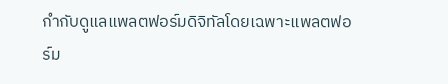กำกับดูแลแพลตฟอร์มดิจิทัลโดยเฉพาะแพลตฟอร์ม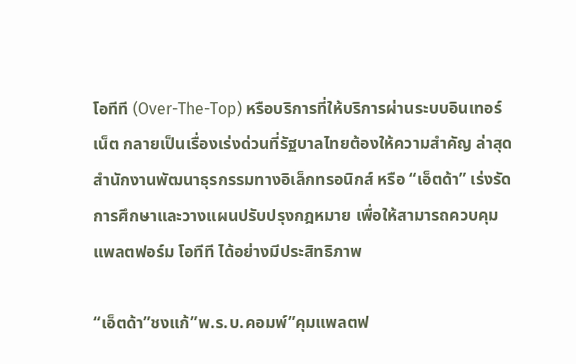โอทีที (Over-The-Top) หรือบริการที่ให้บริการผ่านระบบอินเทอร์เน็ต กลายเป็นเรื่องเร่งด่วนที่รัฐบาลไทยต้องให้ความสำคัญ ล่าสุด สำนักงานพัฒนาธุรกรรมทางอิเล็กทรอนิกส์ หรือ “เอ็ตด้า” เร่งรัดการศึกษาและวางแผนปรับปรุงกฎหมาย เพื่อให้สามารถควบคุมแพลตฟอร์ม โอทีที ได้อย่างมีประสิทธิภาพ

“เอ็ตด้า”ชงแก้”พ.ร.บ.คอมพ์”คุมแพลตฟ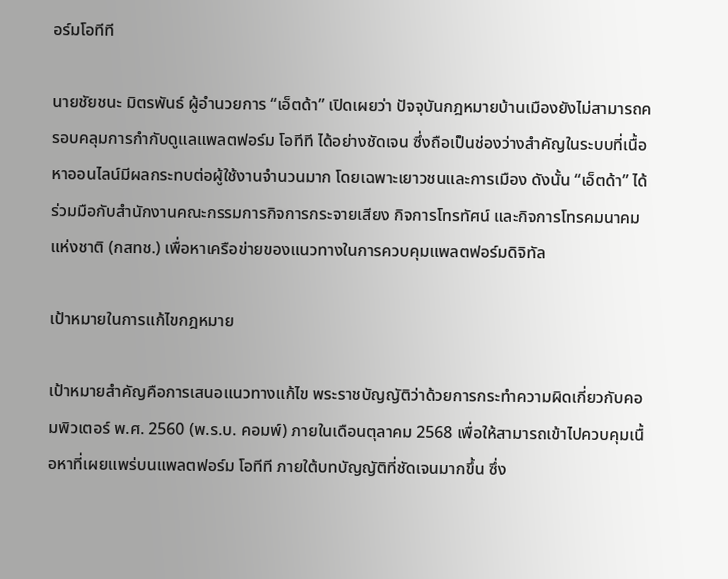อร์มโอทีที

นายชัยชนะ มิตรพันธ์ ผู้อำนวยการ “เอ็ตด้า” เปิดเผยว่า ปัจจุบันกฎหมายบ้านเมืองยังไม่สามารถครอบคลุมการกำกับดูแลแพลตฟอร์ม โอทีที ได้อย่างชัดเจน ซึ่งถือเป็นช่องว่างสำคัญในระบบที่เนื้อหาออนไลน์มีผลกระทบต่อผู้ใช้งานจำนวนมาก โดยเฉพาะเยาวชนและการเมือง ดังนั้น “เอ็ตด้า” ได้ร่วมมือกับสำนักงานคณะกรรมการกิจการกระจายเสียง กิจการโทรทัศน์ และกิจการโทรคมนาคมแห่งชาติ (กสทช.) เพื่อหาเครือข่ายของแนวทางในการควบคุมแพลตฟอร์มดิจิทัล

เป้าหมายในการแก้ไขกฎหมาย

เป้าหมายสำคัญคือการเสนอแนวทางแก้ไข พระราชบัญญัติว่าด้วยการกระทำความผิดเกี่ยวกับคอมพิวเตอร์ พ.ศ. 2560 (พ.ร.บ. คอมพ์) ภายในเดือนตุลาคม 2568 เพื่อให้สามารถเข้าไปควบคุมเนื้อหาที่เผยแพร่บนแพลตฟอร์ม โอทีที ภายใต้บทบัญญัติที่ชัดเจนมากขึ้น ซึ่ง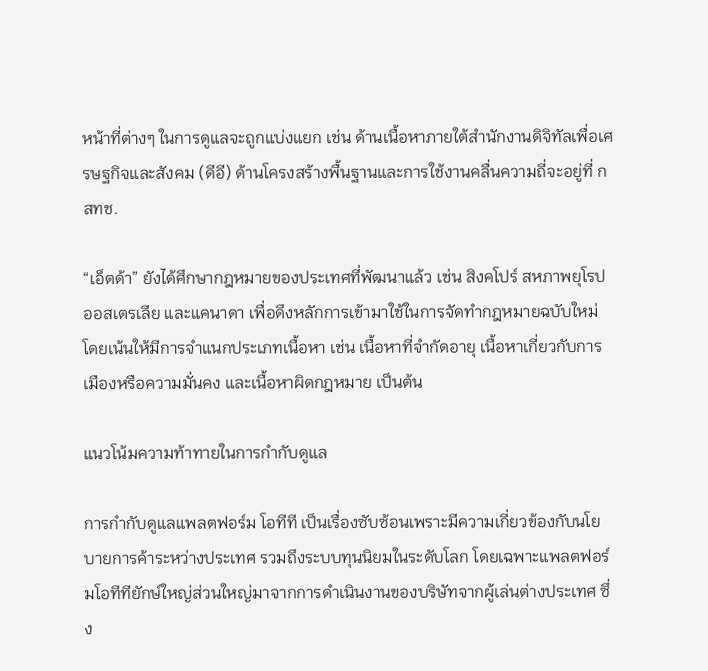หน้าที่ต่างๆ ในการดูแลจะถูกแบ่งแยก เช่น ด้านเนื้อหาภายใต้สำนักงานดิจิทัลเพื่อเศรษฐกิจและสังคม (ดีอี) ด้านโครงสร้างพื้นฐานและการใช้งานคลื่นความถี่จะอยู่ที่ กสทช.

“เอ็ตด้า” ยังได้ศึกษากฎหมายของประเทศที่พัฒนาแล้ว เช่น สิงคโปร์ สหภาพยุโรป ออสเตรเลีย และแคนาดา เพื่อดึงหลักการเข้ามาใช้ในการจัดทำกฎหมายฉบับใหม่ โดยเน้นให้มีการจำแนกประเภทเนื้อหา เช่น เนื้อหาที่จำกัดอายุ เนื้อหาเกี่ยวกับการเมืองหรือความมั่นคง และเนื้อหาผิดกฎหมาย เป็นต้น

แนวโน้มความท้าทายในการกำกับดูแล

การกำกับดูแลแพลตฟอร์ม โอทีที เป็นเรื่องซับซ้อนเพราะมีความเกี่ยวข้องกับนโยบายการค้าระหว่างประเทศ รวมถึงระบบทุนนิยมในระดับโลก โดยเฉพาะแพลตฟอร์มโอทีทียักษ์ใหญ่ส่วนใหญ่มาจากการดำเนินงานของบริษัทจากผู้เล่นต่างประเทศ ซึ่ง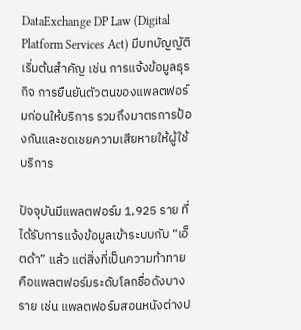DataExchange DP Law (Digital Platform Services Act) มีบทบัญญัติเริ่มต้นสำคัญ เช่น การแจ้งข้อมูลธุรกิจ การยืนยันตัวตนของแพลตฟอร์มก่อนให้บริการ รวมถึงมาตรการป้องกันและชดเชยความเสียหายให้ผู้ใช้บริการ

ปัจจุบันมีแพลตฟอร์ม 1,925 ราย ที่ได้รับการแจ้งข้อมูลเข้าระบบกับ “เอ็ตด้า” แล้ว แต่สิ่งที่เป็นความท้าทายคือแพลตฟอร์มระดับโลกชื่อดังบางราย เช่น แพลตฟอร์มสอนหนังต่างป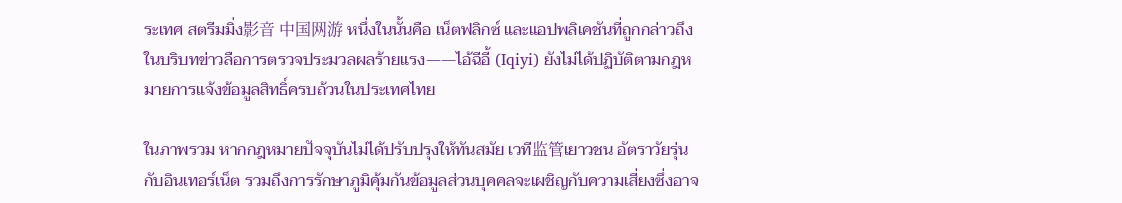ระเทศ สตรีมมิ่ง影音 中国网游 หนึ่งในนั้นคือ เน็ตฟลิกซ์ และแอปพลิเคชันที่ถูกกล่าวถึงในบริบทข่าวลือการตรวจประมวลผลร้ายแรง——ไอ้ฉีอี้ (Iqiyi) ยังไม่ได้ปฏิบัติตามกฎหมายการแจ้งข้อมูลสิทธิ์ครบถ้วนในประเทศไทย

ในภาพรวม หากกฎหมายปัจจุบันไม่ได้ปรับปรุงให้ทันสมัย เวที监管เยาวชน อัตราวัยรุ่น กับอินเทอร์เน็ต รวมถึงการรักษาภูมิคุ้มกันข้อมูลส่วนบุคคลจะเผชิญกับความเสี่ยงซึ่งอาจ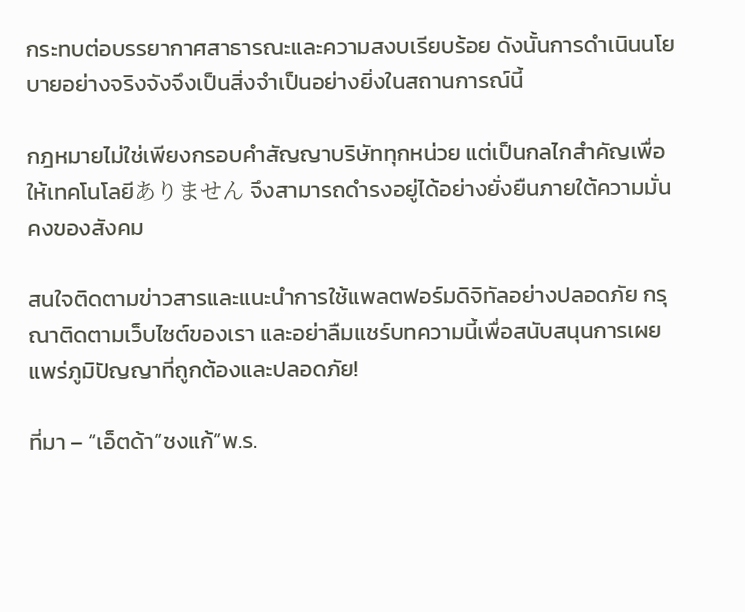กระทบต่อบรรยากาศสาธารณะและความสงบเรียบร้อย ดังนั้นการดำเนินนโยบายอย่างจริงจังจึงเป็นสิ่งจำเป็นอย่างยิ่งในสถานการณ์นี้

กฎหมายไม่ใช่เพียงกรอบคำสัญญาบริษัททุกหน่วย แต่เป็นกลไกสำคัญเพื่อให้เทคโนโลยีありません จึงสามารถดำรงอยู่ได้อย่างยั่งยืนภายใต้ความมั่นคงของสังคม

สนใจติดตามข่าวสารและแนะนำการใช้แพลตฟอร์มดิจิทัลอย่างปลอดภัย กรุณาติดตามเว็บไซต์ของเรา และอย่าลืมแชร์บทความนี้เพื่อสนับสนุนการเผยแพร่ภูมิปัญญาที่ถูกต้องและปลอดภัย!

ที่มา – “เอ็ตด้า”ชงแก้”พ.ร.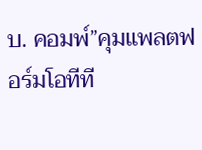บ. คอมพ์”คุมแพลตฟอร์มโอทีที